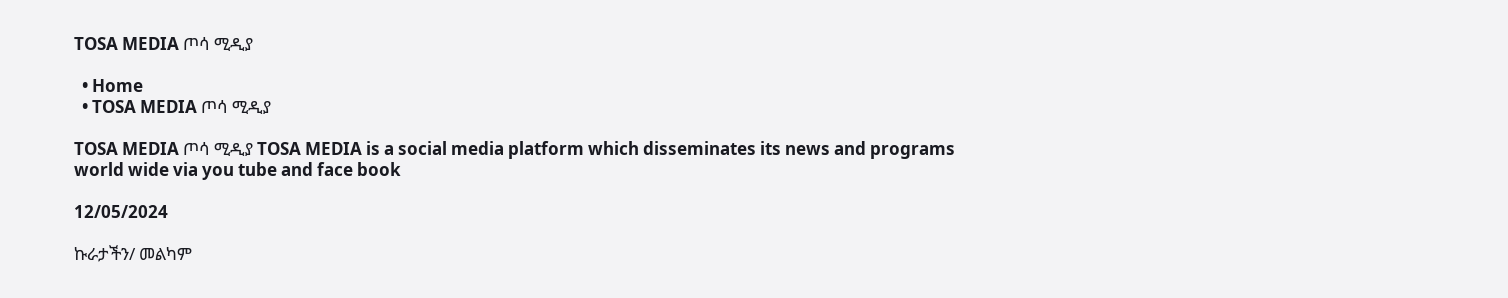TOSA MEDIA ጦሳ ሚዲያ

  • Home
  • TOSA MEDIA ጦሳ ሚዲያ

TOSA MEDIA ጦሳ ሚዲያ TOSA MEDIA is a social media platform which disseminates its news and programs world wide via you tube and face book

12/05/2024

ኩራታችን/ መልካም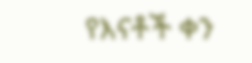የእናቶች ቀን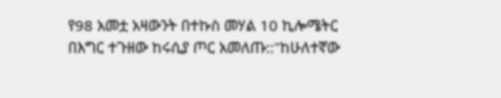የ98 አመቷ አዛውንት በተኩስ መሃል 10 ኪሎሜትር በእግር ተጉዘው ከሩሲያ ጦር አመለጡ::"ከሁለተኛው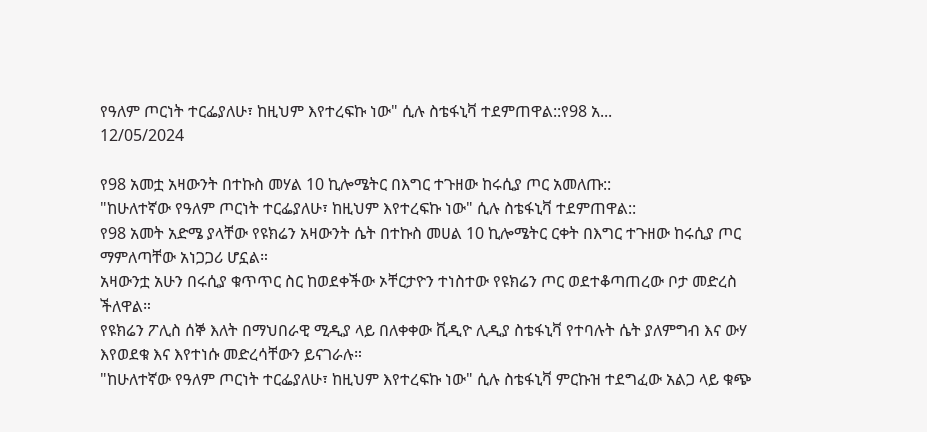የዓለም ጦርነት ተርፌያለሁ፣ ከዚህም እየተረፍኩ ነው" ሲሉ ስቴፋኒቫ ተደምጠዋል::የ98 አ...
12/05/2024

የ98 አመቷ አዛውንት በተኩስ መሃል 10 ኪሎሜትር በእግር ተጉዘው ከሩሲያ ጦር አመለጡ::
"ከሁለተኛው የዓለም ጦርነት ተርፌያለሁ፣ ከዚህም እየተረፍኩ ነው" ሲሉ ስቴፋኒቫ ተደምጠዋል::
የ98 አመት አድሜ ያላቸው የዩክሬን አዛውንት ሴት በተኩስ መሀል 10 ኪሎሜትር ርቀት በእግር ተጉዘው ከሩሲያ ጦር ማምለጣቸው አነጋጋሪ ሆኗል።
አዛውንቷ አሁን በሩሲያ ቁጥጥር ስር ከወደቀችው ኦቸርታዮን ተነስተው የዩክሬን ጦር ወደተቆጣጠረው ቦታ መድረስ ችለዋል።
የዩክሬን ፖሊስ ሰኞ እለት በማህበራዊ ሚዲያ ላይ በለቀቀው ቪዲዮ ሊዲያ ስቴፋኒቫ የተባሉት ሴት ያለምግብ እና ውሃ እየወደቁ እና እየተነሱ መድረሳቸውን ይናገራሉ።
"ከሁለተኛው የዓለም ጦርነት ተርፌያለሁ፣ ከዚህም እየተረፍኩ ነው" ሲሉ ስቴፋኒቫ ምርኩዝ ተደግፈው አልጋ ላይ ቁጭ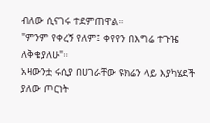ብለው ሲናገሩ ተደምጠዋል።
"ምንም የቀረኝ የለም፤ ቀየየን በእግሬ ተጉዤ ለቅቄያለሁ"።
አዛውንቷ ሩሲያ በሀገራቸው ዩክሬን ላይ እያካሄደች ያለው ጦርነት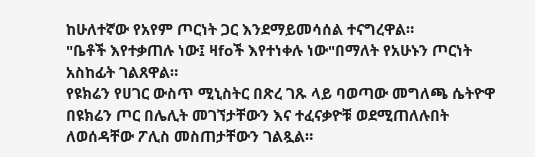ከሁለተኛው የአየም ጦርነት ጋር እንደማይመሳሰል ተናግረዋል።
"ቤቶች እየተቃጠሉ ነው፤ ዛfoች እየተነቀሉ ነው"በማለት የአሁኑን ጦርነት አስከፊት ገልጸዋል።
የዩክሬን የሀገር ውስጥ ሚኒስትር በጽረ ገጹ ላይ ባወጣው መግለጫ ሴትዮዋ በዩክሬን ጦር በሌሊት መገኘታቸውን እና ተፈናቃዮቹ ወደሚጠለሉበት ለወሰዳቸው ፖሊስ መስጠታቸውን ገልጿል።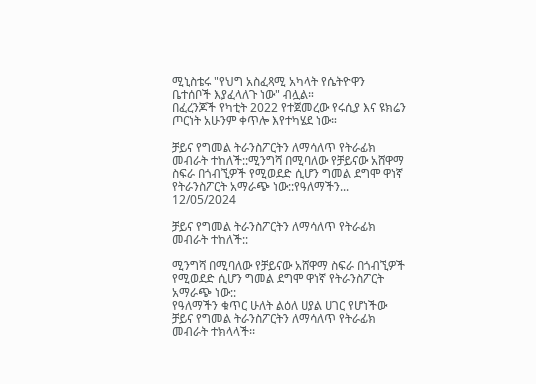ሚኒስቴሩ "የህግ አስፈጻሚ አካላት የሴትዮዋን ቤተሰቦች እያፈላለጉ ነው" ብሏል።
በፈረንጆች የካቲት 2022 የተጀመረው የሩሲያ እና ዩክሬን ጦርነት አሁንም ቀጥሎ እየተካሄደ ነው።

ቻይና የግመል ትራንስፖርትን ለማሳለጥ የትራፊክ መብራት ተከለች::ሚንግሻ በሚባለው የቻይናው አሸዋማ ስፍራ በጎብኚዎች የሚወደድ ሲሆን ግመል ደግሞ ዋነኛ የትራንስፖርት አማራጭ ነው::የዓለማችን...
12/05/2024

ቻይና የግመል ትራንስፖርትን ለማሳለጥ የትራፊክ መብራት ተከለች::

ሚንግሻ በሚባለው የቻይናው አሸዋማ ስፍራ በጎብኚዎች የሚወደድ ሲሆን ግመል ደግሞ ዋነኛ የትራንስፖርት አማራጭ ነው::
የዓለማችን ቁጥር ሁለት ልዕለ ሀያል ሀገር የሆነችው ቻይና የግመል ትራንስፖርትን ለማሳለጥ የትራፊክ መብራት ተክላላች፡፡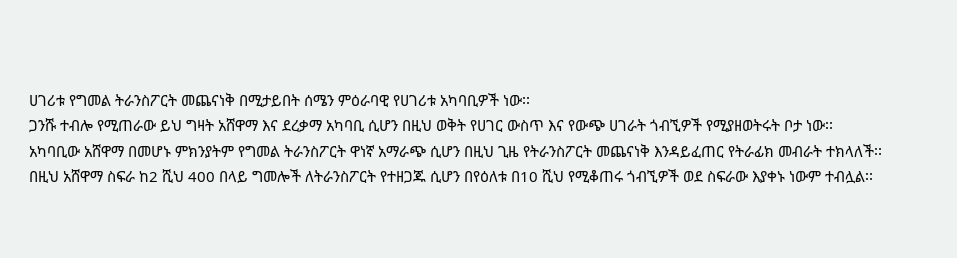ሀገሪቱ የግመል ትራንስፖርት መጨናነቅ በሚታይበት ሰሜን ምዕራባዊ የሀገሪቱ አካባቢዎች ነው፡፡
ጋንሹ ተብሎ የሚጠራው ይህ ግዛት አሸዋማ እና ደረቃማ አካባቢ ሲሆን በዚህ ወቅት የሀገር ውስጥ እና የውጭ ሀገራት ጎብኚዎች የሚያዘወትሩት ቦታ ነው፡፡
አካባቢው አሸዋማ በመሆኑ ምክንያትም የግመል ትራንስፖርት ዋነኛ አማራጭ ሲሆን በዚህ ጊዜ የትራንስፖርት መጨናነቅ እንዳይፈጠር የትራፊክ መብራት ተክላለች፡፡
በዚህ አሸዋማ ስፍራ ከ2 ሺህ 400 በላይ ግመሎች ለትራንስፖርት የተዘጋጁ ሲሆን በየዕለቱ በ10 ሺህ የሚቆጠሩ ጎብኚዎች ወደ ስፍራው እያቀኑ ነውም ተብሏል፡፡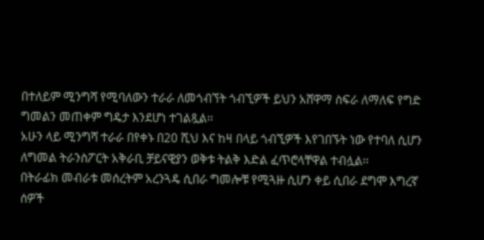በተለይም ሚንግሻ የሚባለውን ተራራ ለመጎብኘት ጎብኚዎች ይህን አሸዋማ ስፍራ ለማለፍ የግድ ግመልን መጠቀም ግዴታ እንደሆነ ተገልጿል፡፡
አሁን ላይ ሚንግሻ ተራራ በየቀኑ በ20 ሺህ እና ከዛ በላይ ጎብኚዎች እየገበኙት ነው የተባለ ሲሆን ለግመል ትራንስፖርት አቅራቢ ቻይናዊያን ወቅቱ ትልቅ እድል ፈጥሮላቸዋል ተብሏል፡፡
በትራፊክ መብራቱ መሰረትም አረንጓዴ ሲበራ ግመሎቹ የሚጓዙ ሲሆን ቀይ ሲበራ ደግሞ እግረኛ ሰዎች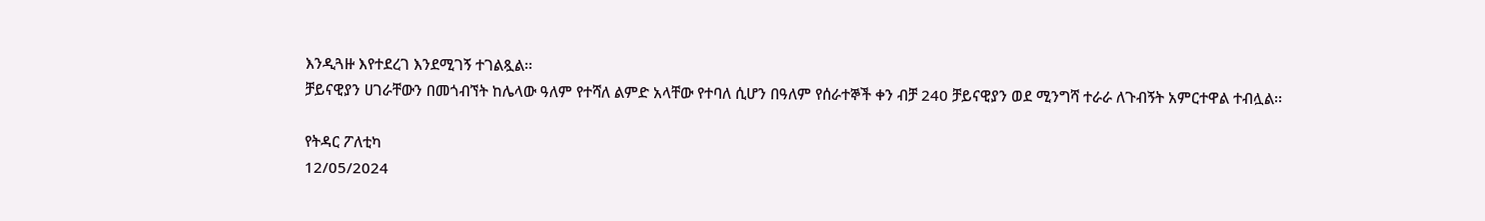እንዲጓዙ እየተደረገ እንደሚገኝ ተገልጿል፡፡
ቻይናዊያን ሀገራቸውን በመጎብኘት ከሌላው ዓለም የተሻለ ልምድ አላቸው የተባለ ሲሆን በዓለም የሰራተኞች ቀን ብቻ 240 ቻይናዊያን ወደ ሚንግሻ ተራራ ለጉብኝት አምርተዋል ተብሏል፡፡

የትዳር ፖለቲካ
12/05/2024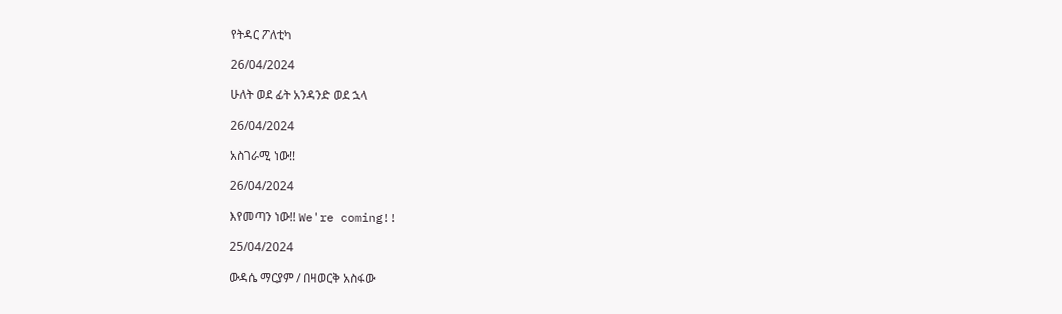የትዳር ፖለቲካ

26/04/2024

ሁለት ወደ ፊት አንዳንድ ወደ ኋላ

26/04/2024

አስገራሚ ነው!!

26/04/2024

እየመጣን ነው!! We're coming!!

25/04/2024

ውዳሴ ማርያም / በዛወርቅ አስፋው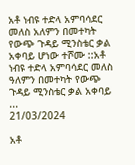አቶ ነብዩ ተድላ አምባሳደር መለስ አለምን በመተካት የውጭ ጉዳይ ሚንስቴር ቃል አቀባይ ሆነው ተሾሙ ::አቶ ነብዩ ተድላ አምባሳደር መለስ ዓለምን በመተካት የውጭ ጉዳይ ሚንስቴር ቃል አቀባይ ...
21/03/2024

አቶ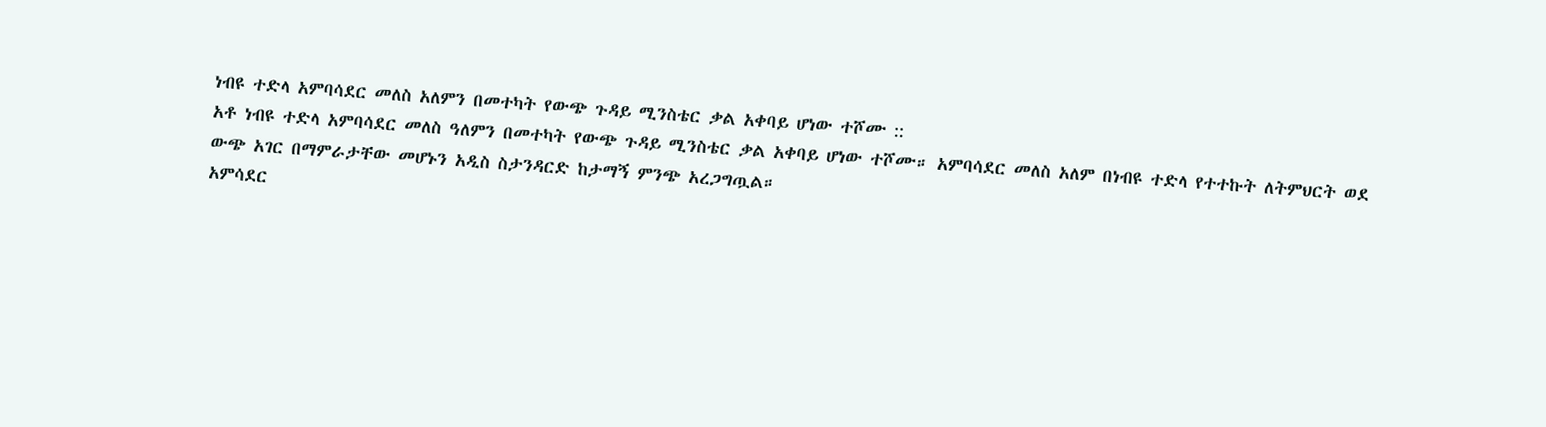ነብዩ ተድላ አምባሳደር መለስ አለምን በመተካት የውጭ ጉዳይ ሚንስቴር ቃል አቀባይ ሆነው ተሾሙ ::
አቶ ነብዩ ተድላ አምባሳደር መለስ ዓለምን በመተካት የውጭ ጉዳይ ሚንስቴር ቃል አቀባይ ሆነው ተሾሙ። አምባሳደር መለስ አለም በነብዩ ተድላ የተተኩት ለትምህርት ወደ ውጭ አገር በማምራታቸው መሆኑን አዲስ ስታንዳርድ ከታማኝ ምንጭ አረጋግጧል።
አምሳደር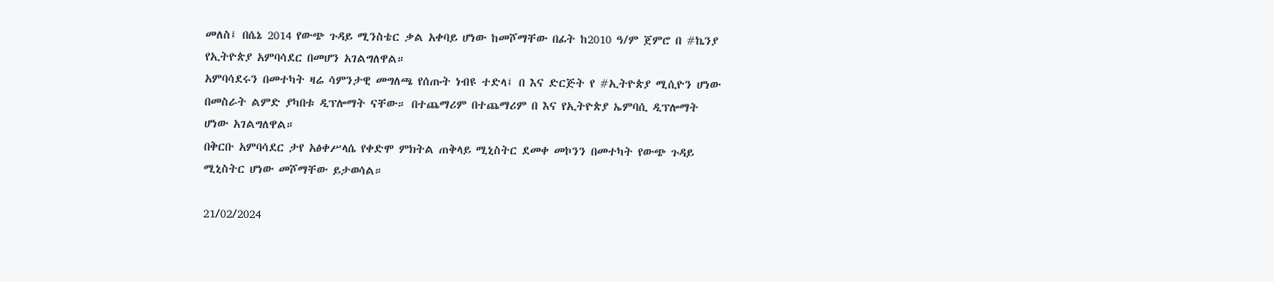መለስ፤ በሴኔ 2014 የውጭ ጉዳይ ሚንስቴር ቃል አቀባይ ሆነው ከመሾማቸው በፊት ከ2010 ዓ/ም ጀምሮ በ #ኬንያ የኢትዮጵያ አምባሳደር በመሆን አገልግለዋል።
አምባሳደሩን በመተካት ዛሬ ሳምንታዊ መግለጫ የሰጡት ነብዩ ተድላ፤ በ እና ድርጅት የ #ኢትዮጵያ ሚሲዮን ሆነው በመስራት ልምድ ያካበቱ ዲፕሎማት ናቸው። በተጨማሪም በተጨማሪም በ እና የኢትዮጵያ ኤምባሲ ዲፕሎማት ሆነው አገልግለዋል።
በቅርቡ አምባሳደር ታየ አፅቀሥላሴ የቀድሞ ምክትል ጠቅላይ ሚኒስትር ደመቀ መኮንን በመተካት የውጭ ጉዳይ ሚኒስትር ሆነው መሾማቸው ይታወሳል።

21/02/2024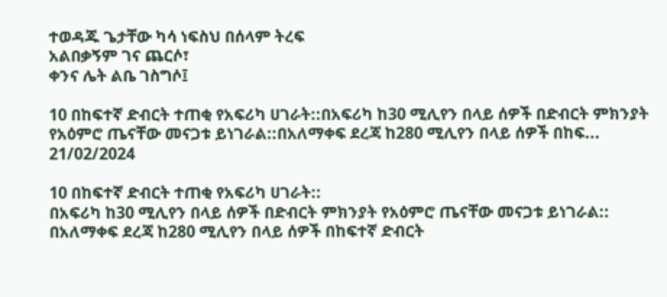ተወዳጁ ጌታቸው ካሳ ነፍስህ በሰላም ትረፍ
አልበቃኝም ገና ጨርሶ፣
ቀንና ሌት ልቤ ገስግሶ፤

10 በከፍተኛ ድብርት ተጠቂ የአፍሪካ ሀገራት::በአፍሪካ ከ30 ሚሊየን በላይ ሰዎች በድብርት ምክንያት የአዕምሮ ጤናቸው መናጋቱ ይነገራል::በአለማቀፍ ደረጃ ከ280 ሚሊየን በላይ ሰዎች በከፍ...
21/02/2024

10 በከፍተኛ ድብርት ተጠቂ የአፍሪካ ሀገራት::
በአፍሪካ ከ30 ሚሊየን በላይ ሰዎች በድብርት ምክንያት የአዕምሮ ጤናቸው መናጋቱ ይነገራል::
በአለማቀፍ ደረጃ ከ280 ሚሊየን በላይ ሰዎች በከፍተኛ ድብርት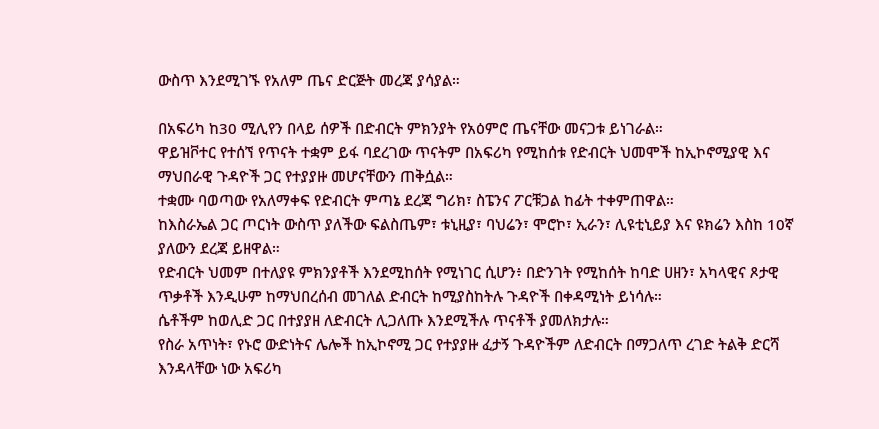ውስጥ እንደሚገኙ የአለም ጤና ድርጅት መረጃ ያሳያል።

በአፍሪካ ከ30 ሚሊየን በላይ ሰዎች በድብርት ምክንያት የአዕምሮ ጤናቸው መናጋቱ ይነገራል።
ዋይዝቮተር የተሰኘ የጥናት ተቋም ይፋ ባደረገው ጥናትም በአፍሪካ የሚከሰቱ የድብርት ህመሞች ከኢኮኖሚያዊ እና ማህበራዊ ጉዳዮች ጋር የተያያዙ መሆናቸውን ጠቅሷል።
ተቋሙ ባወጣው የአለማቀፍ የድብርት ምጣኔ ደረጃ ግሪክ፣ ስፔንና ፖርቹጋል ከፊት ተቀምጠዋል።
ከእስራኤል ጋር ጦርነት ውስጥ ያለችው ፍልስጤም፣ ቱኒዚያ፣ ባህሬን፣ ሞሮኮ፣ ኢራን፣ ሊዩቲኒይያ እና ዩክሬን እስከ 10ኛ ያለውን ደረጃ ይዘዋል።
የድብርት ህመም በተለያዩ ምክንያቶች እንደሚከሰት የሚነገር ሲሆን፥ በድንገት የሚከሰት ከባድ ሀዘን፣ አካላዊና ጾታዊ ጥቃቶች እንዲሁም ከማህበረሰብ መገለል ድብርት ከሚያስከትሉ ጉዳዮች በቀዳሚነት ይነሳሉ።
ሴቶችም ከወሊድ ጋር በተያያዘ ለድብርት ሊጋለጡ እንደሚችሉ ጥናቶች ያመለክታሉ።
የስራ አጥነት፣ የኑሮ ውድነትና ሌሎች ከኢኮኖሚ ጋር የተያያዙ ፈታኝ ጉዳዮችም ለድብርት በማጋለጥ ረገድ ትልቅ ድርሻ እንዳላቸው ነው አፍሪካ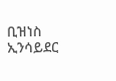ቢዝነስ ኢንሳይደር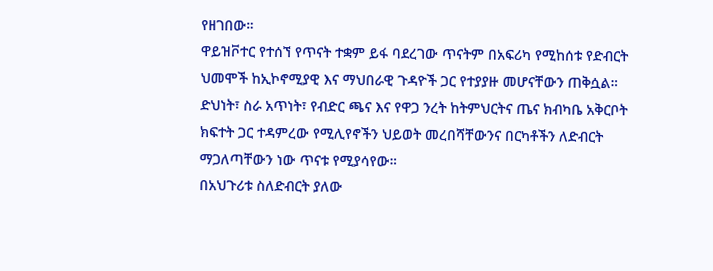የዘገበው።
ዋይዝቮተር የተሰኘ የጥናት ተቋም ይፋ ባደረገው ጥናትም በአፍሪካ የሚከሰቱ የድብርት ህመሞች ከኢኮኖሚያዊ እና ማህበራዊ ጉዳዮች ጋር የተያያዙ መሆናቸውን ጠቅሷል።
ድህነት፣ ስራ አጥነት፣ የብድር ጫና እና የዋጋ ንረት ከትምህርትና ጤና ክብካቤ አቅርቦት ክፍተት ጋር ተዳምረው የሚሊየኖችን ህይወት መረበሻቸውንና በርካቶችን ለድብርት ማጋለጣቸውን ነው ጥናቱ የሚያሳየው።
በአህጉሪቱ ስለድብርት ያለው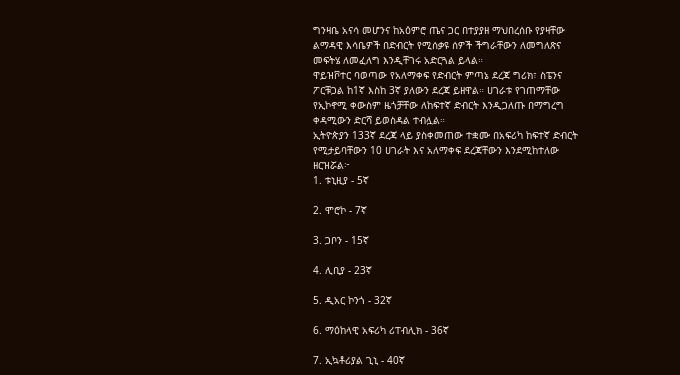ግንዛቤ አናሳ መሆንና ከአዕምሮ ጤና ጋር በተያያዘ ማህበረሰቡ የያዛቸው ልማዳዊ እሳቤዎች በድብርት የሚሰቃዩ ሰዎች ችግራቸውን ለመግለጽና መፍትሄ ለመፈለግ እንዲቸገሩ አድርጓል ይላል።
ዋይዝቮተር ባወጣው የአለማቀፍ የድብርት ምጣኔ ደረጃ ግሪክ፣ ስፔንና ፖርቹጋል ከ1ኛ እስከ 3ኛ ያለውን ደረጃ ይዘዋል። ሀገራቱ የገጠማቸው የኢኮኖሚ ቀውስም ዜጎቻቸው ለከፍተኛ ድብርት እንዲጋለጡ በማግረግ ቀዳሚውን ድርሻ ይወስዳል ተብሏል።
ኢትዮጵያን 133ኛ ደረጃ ላይ ያስቀመጠው ተቋሙ በአፍሪካ ከፍተኛ ድብርት የሚታይባቸውን 10 ሀገራት እና አለማቀፍ ደረጃቸውን እንደሚከተለው ዘርዝሯል፦
1. ቱኒዚያ - 5ኛ

2. ሞሮኮ - 7ኛ

3. ጋቦን - 15ኛ

4. ሊቢያ - 23ኛ

5. ዲአር ኮንጎ - 32ኛ

6. ማዕከላዊ አፍሪካ ሪፐብሊክ - 36ኛ

7. ኢኳቶሪያል ጊኒ - 40ኛ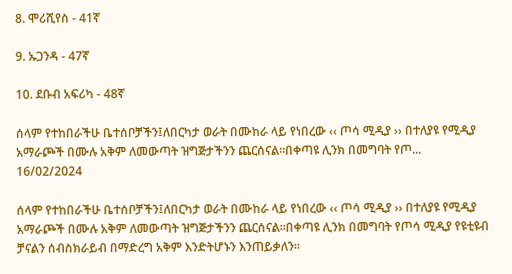8. ሞሪሺየስ - 41ኛ

9. ኡጋንዳ - 47ኛ

10. ደቡብ አፍሪካ - 48ኛ

ሰላም የተከበራችሁ ቤተሰቦቻችን፤ለበርካታ ወራት በሙከራ ላይ የነበረው ‹‹ ጦሳ ሚዲያ ›› በተለያዩ የሚዲያ አማራጮች በሙሉ አቅም ለመውጣት ዝግጅታችንን ጨርሰናል፡፡በቀጣዩ ሊንክ በመግባት የጦ...
16/02/2024

ሰላም የተከበራችሁ ቤተሰቦቻችን፤ለበርካታ ወራት በሙከራ ላይ የነበረው ‹‹ ጦሳ ሚዲያ ›› በተለያዩ የሚዲያ አማራጮች በሙሉ አቅም ለመውጣት ዝግጅታችንን ጨርሰናል፡፡በቀጣዩ ሊንክ በመግባት የጦሳ ሚዲያ የዩቲዩብ ቻናልን ሰብስክራይብ በማድረግ አቅም እንድትሆኑን እንጠይቃለን፡፡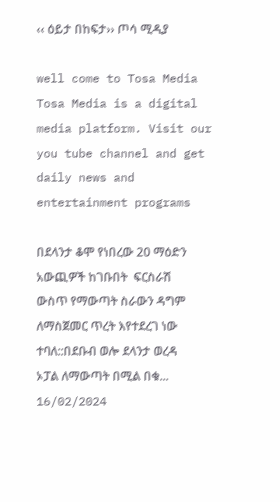‹‹ ዕይታ በከፍታ›› ጦሳ ሚዲያ

well come to Tosa Media Tosa Media is a digital media platform. Visit our you tube channel and get daily news and entertainment programs

በደላንታ ቆሞ የነበረው 20 ማዕድን አውጪዎች ከገቡበት  ፍርስራሽ ውስጥ የማውጣት ስራውን ዳግም ለማስጀመር ጥረት እየተደረገ ነው ተባለ::በደቡብ ወሎ ደላንታ ወረዳ ኦፓል ለማውጣት በሚል በቁ...
16/02/2024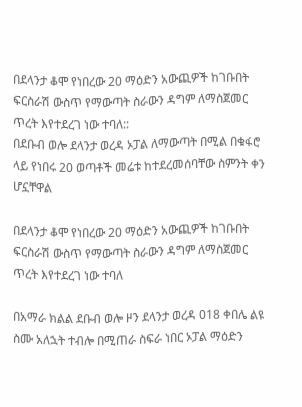በደላንታ ቆሞ የነበረው 20 ማዕድን አውጪዎች ከገቡበት ፍርስራሽ ውስጥ የማውጣት ስራውን ዳግም ለማስጀመር ጥረት እየተደረገ ነው ተባለ::
በደቡብ ወሎ ደላንታ ወረዳ ኦፓል ለማውጣት በሚል በቁፋሮ ላይ የነበሩ 20 ወጣቶች መሬቱ ከተደረመሰባቸው ስምንት ቀን ሆኗቸዋል

በደላንታ ቆሞ የነበረው 20 ማዕድን አውጪዎች ከገቡበት ፍርስራሽ ውስጥ የማውጣት ስራውን ዳግም ለማስጀመር ጥረት እየተደረገ ነው ተባለ

በአማራ ክልል ደቡብ ወሎ ዞን ደላንታ ወረዳ 018 ቀበሌ ልዩ ስሙ አለኋት ተብሎ በሚጠራ ስፍራ ነበር ኦፓል ማዕድን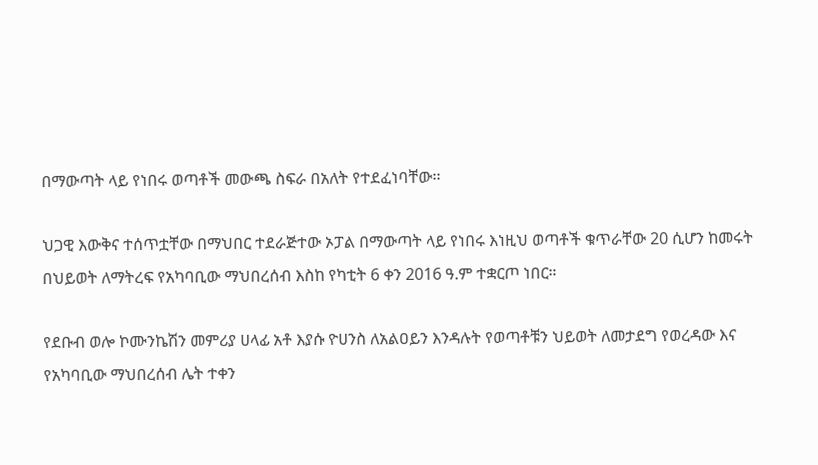በማውጣት ላይ የነበሩ ወጣቶች መውጫ ስፍራ በአለት የተደፈነባቸው፡፡

ህጋዊ እውቅና ተሰጥቷቸው በማህበር ተደራጅተው ኦፓል በማውጣት ላይ የነበሩ እነዚህ ወጣቶች ቁጥራቸው 20 ሲሆን ከመሩት በህይወት ለማትረፍ የአካባቢው ማህበረሰብ እስከ የካቲት 6 ቀን 2016 ዓ.ም ተቋርጦ ነበር።

የደቡብ ወሎ ኮሙንኬሽን መምሪያ ሀላፊ አቶ እያሱ ዮሀንስ ለአልዐይን እንዳሉት የወጣቶቹን ህይወት ለመታደግ የወረዳው እና የአካባቢው ማህበረሰብ ሌት ተቀን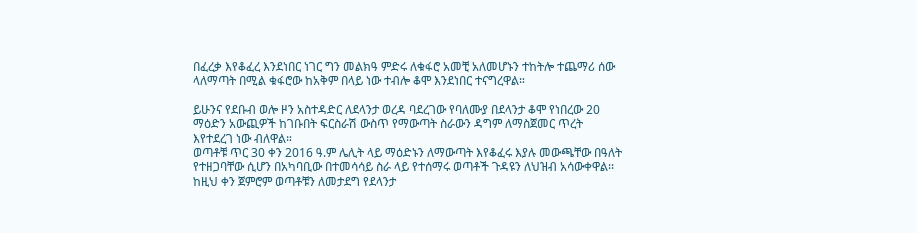በፈረቃ እየቆፈረ እንደነበር ነገር ግን መልክዓ ምድሩ ለቁፋሮ አመቺ አለመሆኑን ተከትሎ ተጨማሪ ሰው ላለማጣት በሚል ቁፋሮው ከአቅም በላይ ነው ተብሎ ቆሞ እንደነበር ተናግረዋል።

ይሁንና የደቡብ ወሎ ዞን አስተዳድር ለደላንታ ወረዳ ባደረገው የባለሙያ በደላንታ ቆሞ የነበረው 20 ማዕድን አውጪዎች ከገቡበት ፍርስራሽ ውስጥ የማውጣት ስራውን ዳግም ለማስጀመር ጥረት እየተደረገ ነው ብለዋል።
ወጣቶቹ ጥር 30 ቀን 2016 ዓ.ም ሌሊት ላይ ማዕድኑን ለማውጣት እየቆፈሩ እያሉ መውጫቸው በዓለት የተዘጋባቸው ሲሆን በአካባቢው በተመሳሳይ ስራ ላይ የተሰማሩ ወጣቶች ጉዳዩን ለህዝብ አሳውቀዋል፡፡
ከዚህ ቀን ጀምሮም ወጣቶቹን ለመታደግ የደላንታ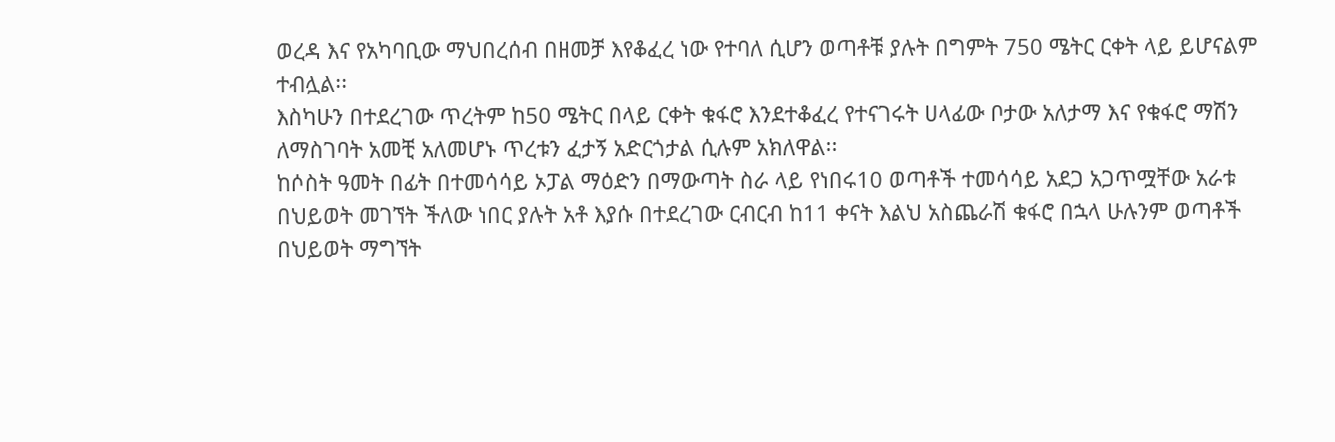ወረዳ እና የአካባቢው ማህበረሰብ በዘመቻ እየቆፈረ ነው የተባለ ሲሆን ወጣቶቹ ያሉት በግምት 750 ሜትር ርቀት ላይ ይሆናልም ተብሏል፡፡
እስካሁን በተደረገው ጥረትም ከ50 ሜትር በላይ ርቀት ቁፋሮ እንደተቆፈረ የተናገሩት ሀላፊው ቦታው አለታማ እና የቁፋሮ ማሽን ለማስገባት አመቺ አለመሆኑ ጥረቱን ፈታኝ አድርጎታል ሲሉም አክለዋል፡፡
ከሶስት ዓመት በፊት በተመሳሳይ ኦፓል ማዕድን በማውጣት ስራ ላይ የነበሩ10 ወጣቶች ተመሳሳይ አደጋ አጋጥሟቸው አራቱ በህይወት መገኘት ችለው ነበር ያሉት አቶ እያሱ በተደረገው ርብርብ ከ11 ቀናት እልህ አስጨራሽ ቁፋሮ በኋላ ሁሉንም ወጣቶች በህይወት ማግኘት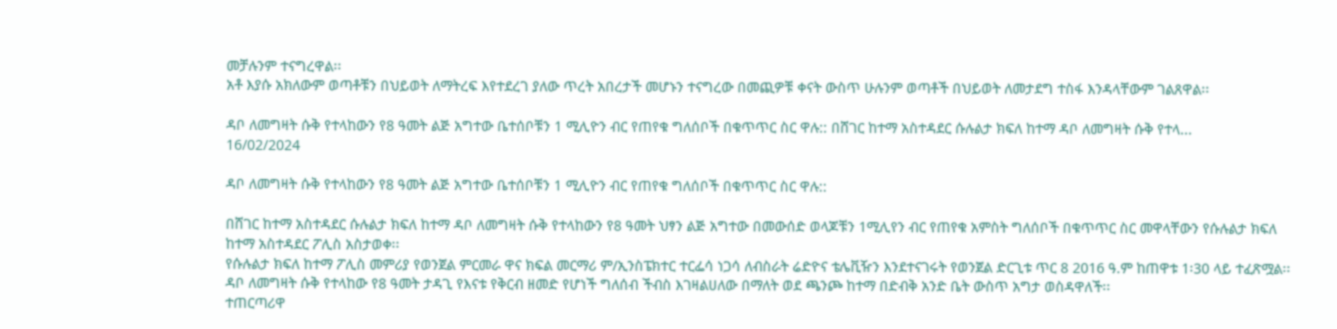መቻሉንም ተናግረዋል፡፡
አቶ እያሱ አክለውም ወጣቶቹን በህይወት ለማትረፍ እየተደረገ ያለው ጥረት አበረታች መሆኑን ተናግረው በመጪዎቹ ቀናት ውስጥ ሁሉንም ወጣቶች በህይወት ለመታደግ ተስፋ እንዳላቸውም ገልጸዋል፡፡

ዳቦ ለመግዛት ሱቅ የተላከውን የ8 ዓመት ልጅ አግተው ቤተሰቦቹን 1 ሚሊዮን ብር የጠየቁ ግለሰቦች በቁጥጥር ስር ዋሉ:: በሸገር ከተማ አስተዳደር ሱሉልታ ክፍለ ከተማ ዳቦ ለመግዛት ሱቅ የተላ...
16/02/2024

ዳቦ ለመግዛት ሱቅ የተላከውን የ8 ዓመት ልጅ አግተው ቤተሰቦቹን 1 ሚሊዮን ብር የጠየቁ ግለሰቦች በቁጥጥር ስር ዋሉ::

በሸገር ከተማ አስተዳደር ሱሉልታ ክፍለ ከተማ ዳቦ ለመግዛት ሱቅ የተላከውን የ8 ዓመት ህፃን ልጅ አግተው በመውሰድ ወላጆቹን 1ሚሊየን ብር የጠየቁ አምስት ግለሰቦች በቁጥጥር ስር መዋላቸውን የሱሉልታ ክፍለ ከተማ አስተዳደር ፖሊስ አስታወቀ፡፡
የሱሉልታ ክፍለ ከተማ ፖሊስ መምሪያ የወንጀል ምርመራ ዋና ክፍል መርማሪ ም/ኢንስፔክተር ተርፌሳ ነጋሳ ለብስራት ሬድዮና ቴሌቪዥን እንደተናገሩት የወንጀል ድርጊቱ ጥር 8 2016 ዓ.ም ከጠዋቱ 1፡30 ላይ ተፈጽሟል፡፡ ዳቦ ለመግዛት ሱቅ የተላከው የ8 ዓመት ታዳጊ የእናቱ የቅርብ ዘመድ የሆነች ግለሰብ ችብስ እገዛልሀለው በማለት ወደ ጫንጮ ከተማ በድብቅ አንድ ቤት ውስጥ አግታ ወስዳዋለች፡፡
ተጠርጣሪዋ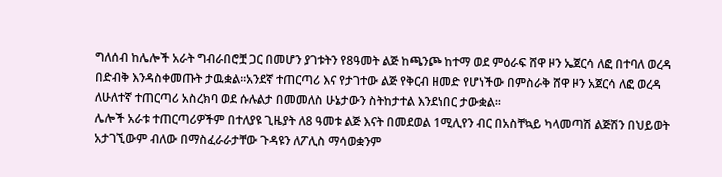ግለሰብ ከሌሎች አራት ግብራበሮቿ ጋር በመሆን ያገቱትን የ8ዓመት ልጅ ከጫንጮ ከተማ ወደ ምዕራፍ ሸዋ ዞን ኤጀርሳ ለፎ በተባለ ወረዳ በድብቅ እንዳስቀመጡት ታዉቋል፡፡አንደኛ ተጠርጣሪ እና የታገተው ልጅ የቅርብ ዘመድ የሆነችው በምስራቅ ሸዋ ዞን አጀርሳ ለፎ ወረዳ ለሁለተኛ ተጠርጣሪ አስረክባ ወደ ሱሉልታ በመመለስ ሁኔታውን ስትከታተል እንደነበር ታውቋል፡፡
ሌሎች አራቱ ተጠርጣሪዎችም በተለያዩ ጊዜያት ለ8 ዓመቱ ልጅ እናት በመደወል 1ሚሊየን ብር በአስቸኳይ ካላመጣሽ ልጅሽን በህይወት አታገኚውም ብለው በማስፈራራታቸው ጉዳዩን ለፖሊስ ማሳወቋንም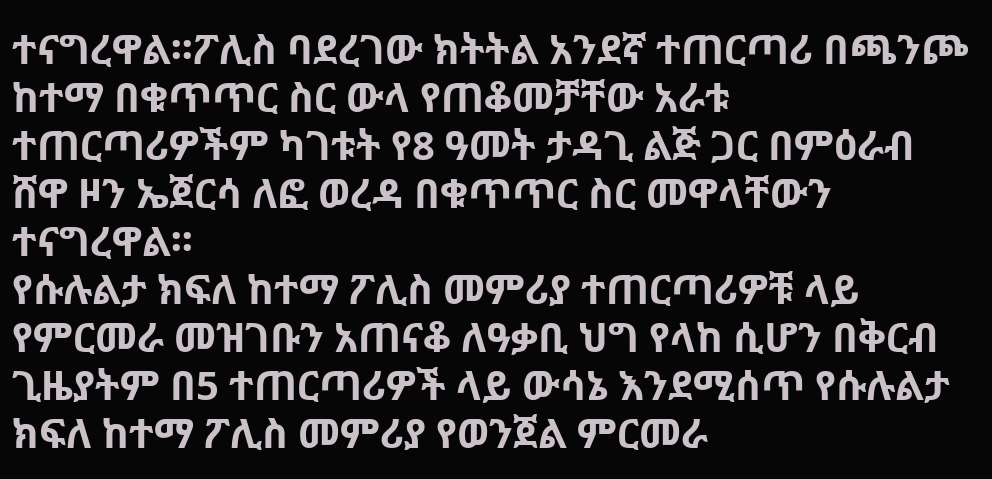ተናግረዋል፡፡ፖሊስ ባደረገው ክትትል አንደኛ ተጠርጣሪ በጫንጮ ከተማ በቁጥጥር ስር ውላ የጠቆመቻቸው አራቱ ተጠርጣሪዎችም ካገቱት የ8 ዓመት ታዳጊ ልጅ ጋር በምዕራብ ሸዋ ዞን ኤጀርሳ ለፎ ወረዳ በቁጥጥር ስር መዋላቸውን ተናግረዋል፡፡
የሱሉልታ ክፍለ ከተማ ፖሊስ መምሪያ ተጠርጣሪዎቹ ላይ የምርመራ መዝገቡን አጠናቆ ለዓቃቢ ህግ የላከ ሲሆን በቅርብ ጊዜያትም በ5 ተጠርጣሪዎች ላይ ውሳኔ እንደሚሰጥ የሱሉልታ ክፍለ ከተማ ፖሊስ መምሪያ የወንጀል ምርመራ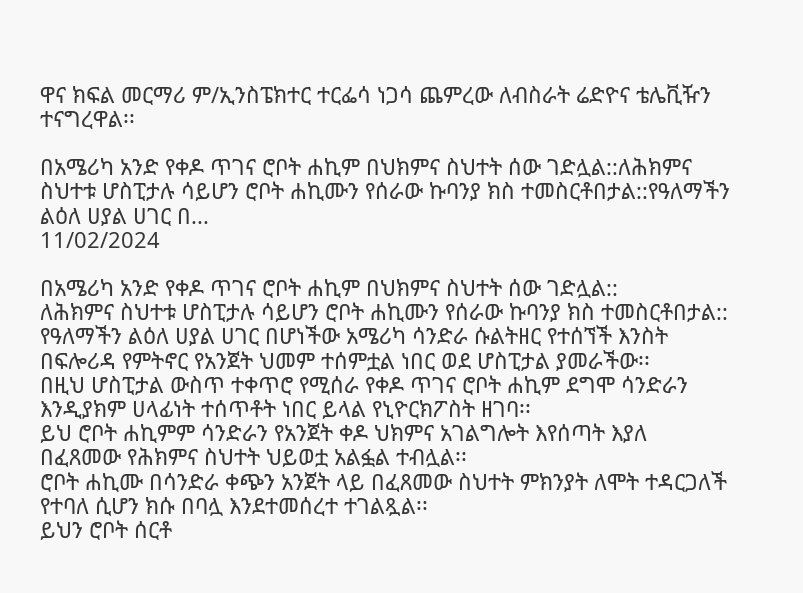ዋና ክፍል መርማሪ ም/ኢንስፔክተር ተርፌሳ ነጋሳ ጨምረው ለብስራት ሬድዮና ቴሌቪዥን ተናግረዋል፡፡

በአሜሪካ አንድ የቀዶ ጥገና ሮቦት ሐኪም በህክምና ስህተት ሰው ገድሏል::ለሕክምና ስህተቱ ሆስፒታሉ ሳይሆን ሮቦት ሐኪሙን የሰራው ኩባንያ ክስ ተመስርቶበታል::የዓለማችን ልዕለ ሀያል ሀገር በ...
11/02/2024

በአሜሪካ አንድ የቀዶ ጥገና ሮቦት ሐኪም በህክምና ስህተት ሰው ገድሏል::
ለሕክምና ስህተቱ ሆስፒታሉ ሳይሆን ሮቦት ሐኪሙን የሰራው ኩባንያ ክስ ተመስርቶበታል::
የዓለማችን ልዕለ ሀያል ሀገር በሆነችው አሜሪካ ሳንድራ ሱልትዘር የተሰኘች እንስት በፍሎሪዳ የምትኖር የአንጀት ህመም ተሰምቷል ነበር ወደ ሆስፒታል ያመራችው፡፡
በዚህ ሆስፒታል ውስጥ ተቀጥሮ የሚሰራ የቀዶ ጥገና ሮቦት ሐኪም ደግሞ ሳንድራን እንዲያክም ሀላፊነት ተሰጥቶት ነበር ይላል የኒዮርክፖስት ዘገባ፡፡
ይህ ሮቦት ሐኪምም ሳንድራን የአንጀት ቀዶ ህክምና አገልግሎት እየሰጣት እያለ በፈጸመው የሕክምና ስህተት ህይወቷ አልፏል ተብሏል፡፡
ሮቦት ሐኪሙ በሳንድራ ቀጭን አንጀት ላይ በፈጸመው ስህተት ምክንያት ለሞት ተዳርጋለች የተባለ ሲሆን ክሱ በባሏ እንደተመሰረተ ተገልጿል፡፡
ይህን ሮቦት ሰርቶ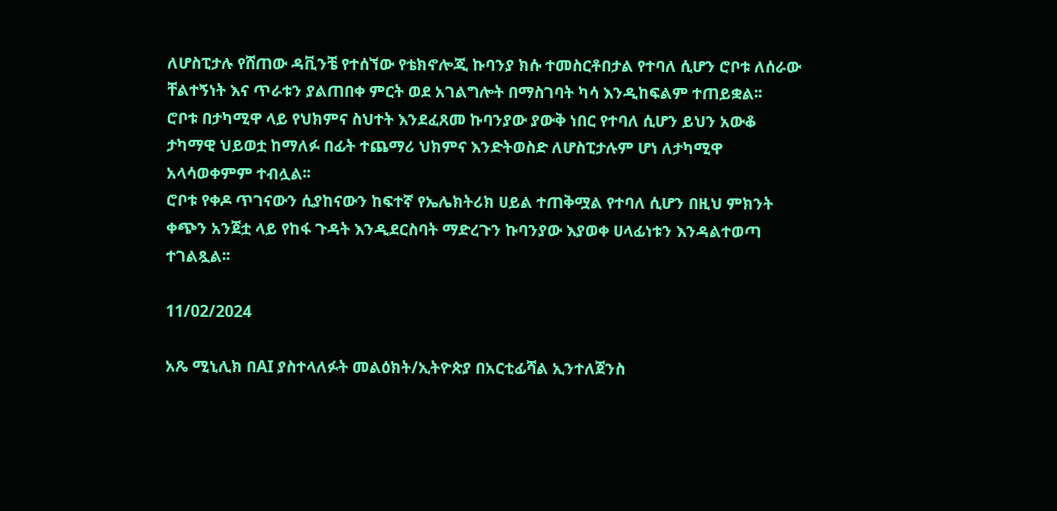ለሆስፒታሉ የሸጠው ዳቪንቼ የተሰኘው የቴክኖሎጂ ኩባንያ ክሱ ተመስርቶበታል የተባለ ሲሆን ሮቦቱ ለሰራው ቸልተኝነት እና ጥራቱን ያልጠበቀ ምርት ወደ አገልግሎት በማስገባት ካሳ እንዲከፍልም ተጠይቋል፡፡
ሮቦቱ በታካሚዋ ላይ የህክምና ስህተት እንደፈጸመ ኩባንያው ያውቅ ነበር የተባለ ሲሆን ይህን አውቆ ታካማዊ ህይወቷ ከማለፉ በፊት ተጨማሪ ህክምና እንድትወስድ ለሆስፒታሉም ሆነ ለታካሚዋ አላሳወቀምም ተብሏል፡፡
ሮቦቱ የቀዶ ጥገናውን ሲያከናውን ከፍተኛ የኤሌክትሪክ ሀይል ተጠቅሟል የተባለ ሲሆን በዚህ ምክንት ቀጭን አንጀቷ ላይ የከፋ ጉዳት እንዲደርስባት ማድረጉን ኩባንያው እያወቀ ሀላፊነቱን እንዳልተወጣ ተገልጿል፡፡

11/02/2024

አጼ ሚኒሊክ በAI ያስተላለፉት መልዕክት/ኢትዮጵያ በአርቲፊሻል ኢንተለጀንስ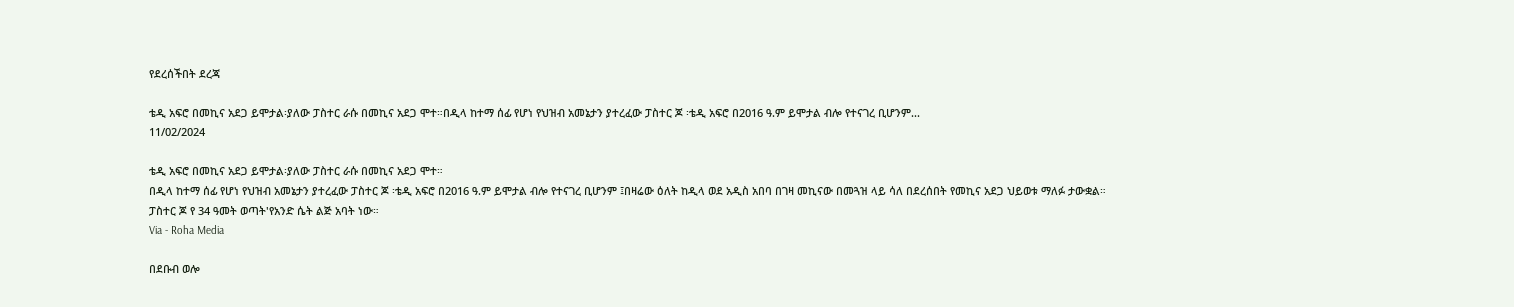የደረሰችበት ደረጃ

ቴዲ አፍሮ በመኪና አደጋ ይሞታል፡ያለው ፓስተር ራሱ በመኪና አደጋ ሞተ።በዲላ ከተማ ሰፊ የሆነ የህዝብ አመኔታን ያተረፈው ፓስተር ጆ ፡ቴዲ አፍሮ በ2016 ዓ.ም ይሞታል ብሎ የተናገረ ቢሆንም...
11/02/2024

ቴዲ አፍሮ በመኪና አደጋ ይሞታል፡ያለው ፓስተር ራሱ በመኪና አደጋ ሞተ።
በዲላ ከተማ ሰፊ የሆነ የህዝብ አመኔታን ያተረፈው ፓስተር ጆ ፡ቴዲ አፍሮ በ2016 ዓ.ም ይሞታል ብሎ የተናገረ ቢሆንም ፤በዛሬው ዕለት ከዲላ ወደ አዲስ አበባ በገዛ መኪናው በመጓዝ ላይ ሳለ በደረሰበት የመኪና አደጋ ህይወቱ ማለፉ ታውቋል።
ፓስተር ጆ የ 34 ዓመት ወጣት'የአንድ ሴት ልጅ አባት ነው።
Via - Roha Media

በደቡብ ወሎ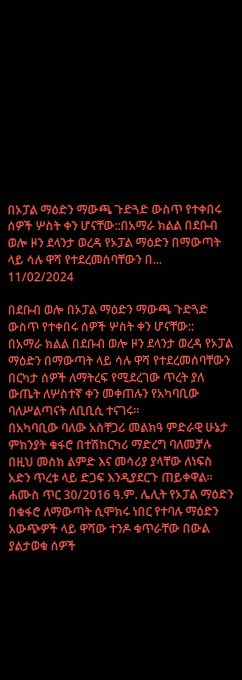በኦፓል ማዕድን ማውጫ ጉድጓድ ውስጥ የተቀበሩ ሰዎች ሦስት ቀን ሆናቸው::በአማራ ክልል በደቡብ ወሎ ዞን ደላንታ ወረዳ የኦፓል ማዕድን በማውጣት ላይ ሳሉ ዋሻ የተደረመሰባቸውን በ...
11/02/2024

በደቡብ ወሎ በኦፓል ማዕድን ማውጫ ጉድጓድ ውስጥ የተቀበሩ ሰዎች ሦስት ቀን ሆናቸው::
በአማራ ክልል በደቡብ ወሎ ዞን ደላንታ ወረዳ የኦፓል ማዕድን በማውጣት ላይ ሳሉ ዋሻ የተደረመሰባቸውን በርካታ ሰዎች ለማትረፍ የሚደረገው ጥረት ያለ ውጤት ለሦስተኛ ቀን መቀጠሉን የአካባቢው ባለሥልጣናት ለቢቢሲ ተናገሩ።
በአካባቢው ባለው አስቸጋሪ መልክዓ ምድራዊ ሁኔታ ምክንያት ቁፋሮ በተሽከርካሪ ማድረግ ባለመቻሉ በዚህ መስክ ልምድ እና መሳሪያ ያላቸው ለነፍስ አድን ጥረቱ ላይ ድጋፍ እንዲያደርጉ ጠይቀዋል።
ሐሙስ ጥር 30/2016 ዓ.ም. ሌሊት የኦፓል ማዕድን በቁፋሮ ለማውጣት ሲሞክሩ ነበር የተባሉ ማዕድን አውጭዎች ላይ ዋሻው ተንዶ ቁጥራቸው በውል ያልታወቁ ሰዎች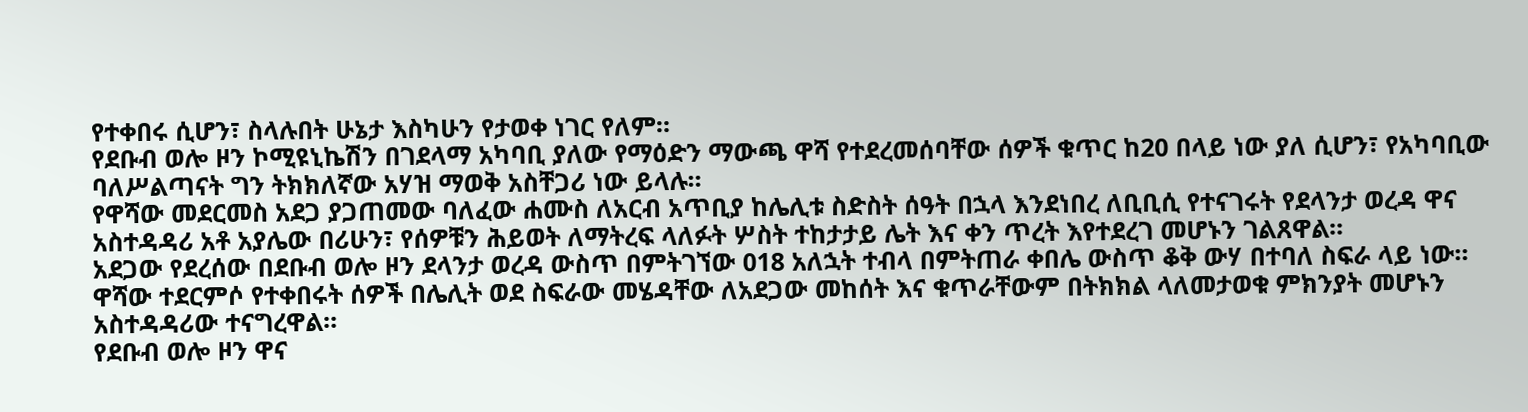የተቀበሩ ሲሆን፣ ስላሉበት ሁኔታ እስካሁን የታወቀ ነገር የለም።
የደቡብ ወሎ ዞን ኮሚዩኒኬሽን በገደላማ አካባቢ ያለው የማዕድን ማውጫ ዋሻ የተደረመሰባቸው ሰዎች ቁጥር ከ20 በላይ ነው ያለ ሲሆን፣ የአካባቢው ባለሥልጣናት ግን ትክክለኛው አሃዝ ማወቅ አስቸጋሪ ነው ይላሉ።
የዋሻው መደርመስ አደጋ ያጋጠመው ባለፈው ሐሙስ ለአርብ አጥቢያ ከሌሊቱ ስድስት ሰዓት በኋላ እንደነበረ ለቢቢሲ የተናገሩት የደላንታ ወረዳ ዋና አስተዳዳሪ አቶ አያሌው በሪሁን፣ የሰዎቹን ሕይወት ለማትረፍ ላለፉት ሦስት ተከታታይ ሌት እና ቀን ጥረት እየተደረገ መሆኑን ገልጸዋል።
አደጋው የደረሰው በደቡብ ወሎ ዞን ደላንታ ወረዳ ውስጥ በምትገኘው 018 አለኋት ተብላ በምትጠራ ቀበሌ ውስጥ ቆቅ ውሃ በተባለ ስፍራ ላይ ነው።
ዋሻው ተደርምሶ የተቀበሩት ሰዎች በሌሊት ወደ ስፍራው መሄዳቸው ለአደጋው መከሰት እና ቁጥራቸውም በትክክል ላለመታወቁ ምክንያት መሆኑን አስተዳዳሪው ተናግረዋል።
የደቡብ ወሎ ዞን ዋና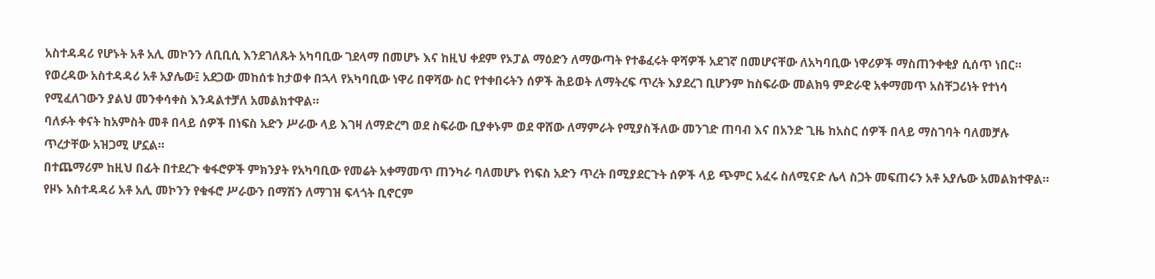አስተዳዳሪ የሆኑት አቶ አሊ መኮንን ለቢቢሲ እንደገለጹት አካባቢው ገደላማ በመሆኑ እና ከዚህ ቀደም የኦፓል ማዕድን ለማውጣት የተቆፈሩት ዋሻዎች አደገኛ በመሆናቸው ለአካባቢው ነዋሪዎች ማስጠንቀቂያ ሲሰጥ ነበር።
የወረዳው አስተዳዳሪ አቶ አያሌው፤ አደጋው መከሰቱ ከታወቀ በኋላ የአካባቢው ነዋሪ በዋሻው ስር የተቀበሩትን ሰዎች ሕይወት ለማትረፍ ጥረት እያደረገ ቢሆንም ከስፍራው መልክዓ ምድራዊ አቀማመጥ አስቸጋሪነት የተነሳ የሚፈለገውን ያልህ መንቀሳቀስ እንዳልተቻለ አመልክተዋል።
ባለፉት ቀናት ከአምስት መቶ በላይ ሰዎች በነፍስ አድን ሥራው ላይ እገዛ ለማድረግ ወደ ስፍራው ቢያቀኑም ወደ ዋሸው ለማምራት የሚያስችለው መንገድ ጠባብ እና በአንድ ጊዜ ከአስር ሰዎች በላይ ማስገባት ባለመቻሉ ጥረታቸው አዝጋሚ ሆኗል።
በተጨማሪም ከዚህ በፊት በተደረጉ ቁፋሮዎች ምክንያት የአካባቢው የመሬት አቀማመጥ ጠንካራ ባለመሆኑ የነፍስ አድን ጥረት በሚያደርጉት ሰዎች ላይ ጭምር አፈሩ ስለሚናድ ሌላ ስጋት መፍጠሩን አቶ አያሌው አመልክተዋል።
የዞኑ አስተዳዳሪ አቶ አሊ መኮንን የቁፋሮ ሥራውን በማሽን ለማገዝ ፍላጎት ቢኖርም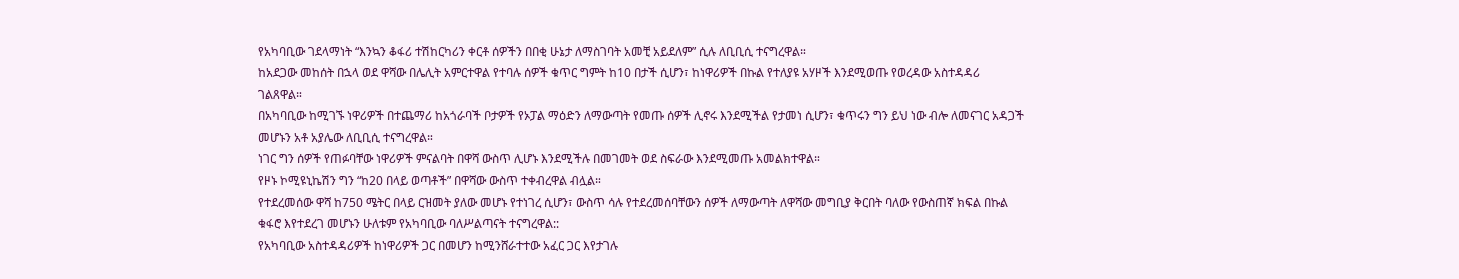የአካባቢው ገደላማነት “እንኳን ቆፋሪ ተሽከርካሪን ቀርቶ ሰዎችን በበቂ ሁኔታ ለማስገባት አመቺ አይደለም” ሲሉ ለቢቢሲ ተናግረዋል።
ከአደጋው መከሰት በኋላ ወደ ዋሻው በሌሊት አምርተዋል የተባሉ ሰዎች ቁጥር ግምት ከ10 በታች ሲሆን፣ ከነዋሪዎች በኩል የተለያዩ አሃዞች እንደሚወጡ የወረዳው አስተዳዳሪ ገልጸዋል።
በአካባቢው ከሚገኙ ነዋሪዎች በተጨማሪ ከአጎራባች ቦታዎች የኦፓል ማዕድን ለማውጣት የመጡ ሰዎች ሊኖሩ እንደሚችል የታመነ ሲሆን፣ ቁጥሩን ግን ይህ ነው ብሎ ለመናገር አዳጋች መሆኑን አቶ አያሌው ለቢቢሲ ተናግረዋል።
ነገር ግን ሰዎች የጠፉባቸው ነዋሪዎች ምናልባት በዋሻ ውስጥ ሊሆኑ እንደሚችሉ በመገመት ወደ ስፍራው እንደሚመጡ አመልክተዋል።
የዞኑ ኮሚዩኒኬሽን ግን “ከ20 በላይ ወጣቶች” በዋሻው ውስጥ ተቀብረዋል ብሏል።
የተደረመሰው ዋሻ ከ750 ሜትር በላይ ርዝመት ያለው መሆኑ የተነገረ ሲሆን፣ ውስጥ ሳሉ የተደረመሰባቸውን ሰዎች ለማውጣት ለዋሻው መግቢያ ቅርበት ባለው የውስጠኛ ክፍል በኩል ቁፋሮ እየተደረገ መሆኑን ሁለቱም የአካባቢው ባለሥልጣናት ተናግረዋል::
የአካባቢው አስተዳዳሪዎች ከነዋሪዎች ጋር በመሆን ከሚንሸራተተው አፈር ጋር እየታገሉ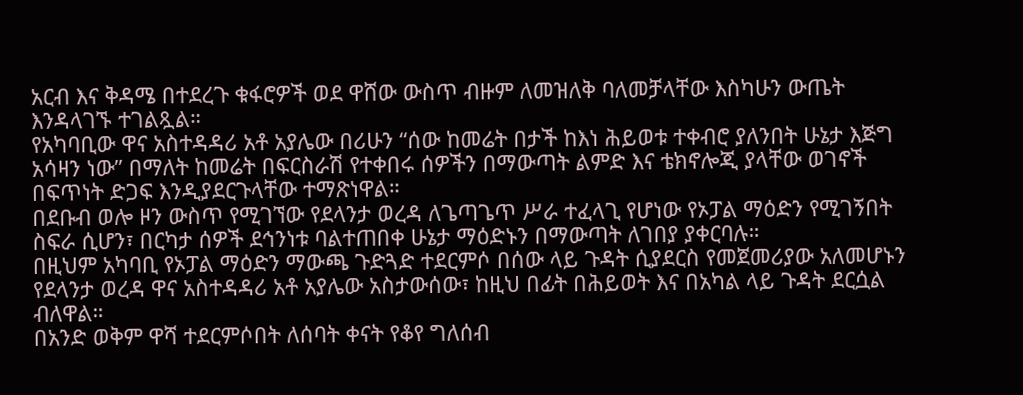አርብ እና ቅዳሜ በተደረጉ ቁፋሮዎች ወደ ዋሸው ውስጥ ብዙም ለመዝለቅ ባለመቻላቸው እስካሁን ውጤት እንዳላገኙ ተገልጿል።
የአካባቢው ዋና አስተዳዳሪ አቶ አያሌው በሪሁን “ሰው ከመሬት በታች ከእነ ሕይወቱ ተቀብሮ ያለንበት ሁኔታ እጅግ አሳዛን ነው” በማለት ከመሬት በፍርስራሽ የተቀበሩ ሰዎችን በማውጣት ልምድ እና ቴክኖሎጂ ያላቸው ወገኖች በፍጥነት ድጋፍ እንዲያደርጉላቸው ተማጽነዋል።
በደቡብ ወሎ ዞን ውስጥ የሚገኘው የደላንታ ወረዳ ለጌጣጌጥ ሥራ ተፈላጊ የሆነው የኦፓል ማዕድን የሚገኝበት ስፍራ ሲሆን፣ በርካታ ሰዎች ደኅንነቱ ባልተጠበቀ ሁኔታ ማዕድኑን በማውጣት ለገበያ ያቀርባሉ።
በዚህም አካባቢ የኦፓል ማዕድን ማውጫ ጉድጓድ ተደርምሶ በሰው ላይ ጉዳት ሲያደርስ የመጀመሪያው አለመሆኑን የደላንታ ወረዳ ዋና አስተዳዳሪ አቶ አያሌው አስታውሰው፣ ከዚህ በፊት በሕይወት እና በአካል ላይ ጉዳት ደርሷል ብለዋል።
በአንድ ወቅም ዋሻ ተደርምሶበት ለሰባት ቀናት የቆየ ግለሰብ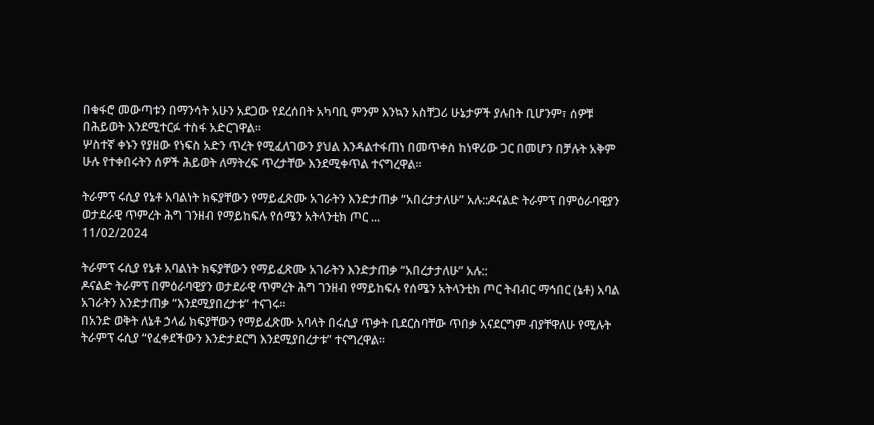በቁፋሮ መውጣቱን በማንሳት አሁን አደጋው የደረሰበት አካባቢ ምንም እንኳን አስቸጋሪ ሁኔታዎች ያሉበት ቢሆንም፣ ሰዎቹ በሕይወት እንደሚተርፉ ተስፋ አድርገዋል።
ሦስተኛ ቀኑን የያዘው የነፍስ አድን ጥረት የሚፈለገውን ያህል እንዳልተፋጠነ በመጥቀስ ከነዋሪው ጋር በመሆን በቻሉት አቅም ሁሉ የተቀበሩትን ሰዎች ሕይወት ለማትረፍ ጥረታቸው እንደሚቀጥል ተናግረዋል።

ትራምፕ ሩሲያ የኔቶ አባልነት ክፍያቸውን የማይፈጽሙ አገራትን እንድታጠቃ “አበረታታለሁ” አሉ::ዶናልድ ትራምፕ በምዕራባዊያን ወታደራዊ ጥምረት ሕግ ገንዘብ የማይከፍሉ የሰሜን አትላንቲክ ጦር ...
11/02/2024

ትራምፕ ሩሲያ የኔቶ አባልነት ክፍያቸውን የማይፈጽሙ አገራትን እንድታጠቃ “አበረታታለሁ” አሉ::
ዶናልድ ትራምፕ በምዕራባዊያን ወታደራዊ ጥምረት ሕግ ገንዘብ የማይከፍሉ የሰሜን አትላንቲክ ጦር ትብብር ማኅበር (ኔቶ) አባል አገራትን እንድታጠቃ “እንደሚያበረታቱ” ተናገሩ።
በአንድ ወቅት ለኔቶ ኃላፊ ክፍያቸውን የማይፈጽሙ አባላት በሩሲያ ጥቃት ቢደርስባቸው ጥበቃ አናደርግም ብያቸዋለሁ የሚሉት ትራምፕ ሩሲያ “የፈቀደችውን እንድታደርግ እንደሚያበረታቱ” ተናግረዋል።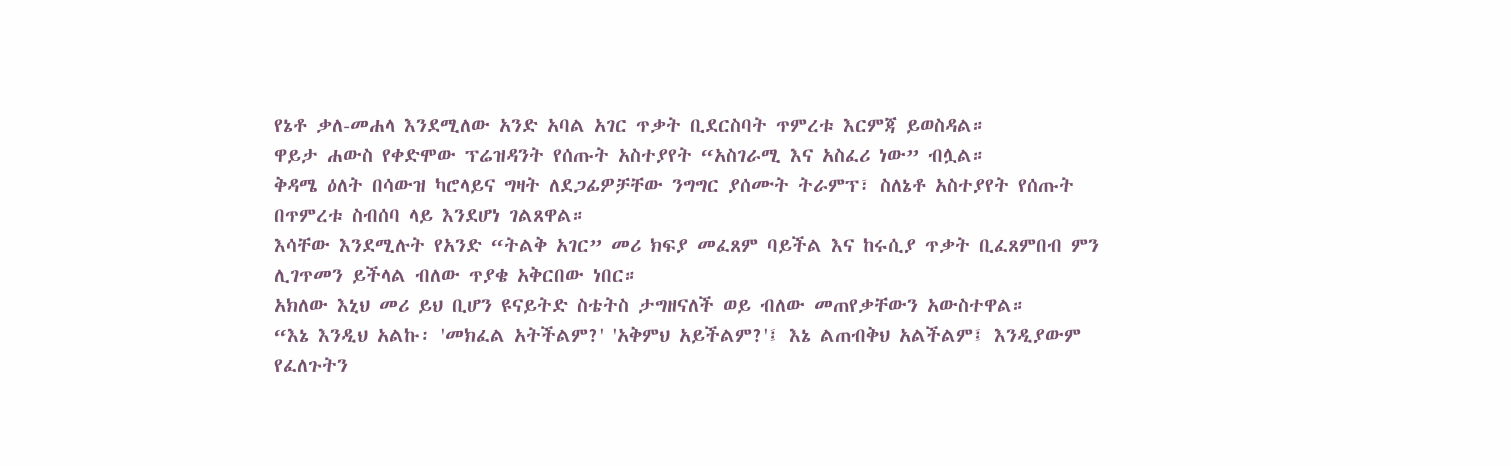የኔቶ ቃለ-መሐላ እንደሚለው አንድ አባል አገር ጥቃት ቢደርስባት ጥምረቱ እርምጃ ይወስዳል።
ዋይታ ሐውስ የቀድሞው ፕሬዝዳንት የሰጡት አስተያየት “አስገራሚ እና አስፈሪ ነው” ብሏል።
ቅዳሜ ዕለት በሳውዝ ካሮላይና ግዛት ለደጋፊዎቻቸው ንግግር ያሰሙት ትራምፕ፣ ስለኔቶ አስተያየት የሰጡት በጥምረቱ ስብሰባ ላይ እንደሆነ ገልጸዋል።
እሳቸው እንደሚሉት የአንድ “ትልቅ አገር” መሪ ክፍያ መፈጸም ባይችል እና ከሩሲያ ጥቃት ቢፈጸምበብ ምን ሊገጥመን ይችላል ብለው ጥያቄ አቅርበው ነበር።
አክለው እኒህ መሪ ይህ ቢሆን ዩናይትድ ስቴትስ ታግዘናለች ወይ ብለው መጠየቃቸውን አውስተዋል።
“እኔ እንዲህ አልኩ፡ 'መክፈል አትችልም?' 'አቅምህ አይችልም?'፤ እኔ ልጠብቅህ አልችልም፤ እንዲያውም የፈለጉትን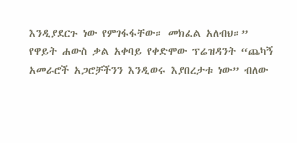እንዲያደርጉ ነው የምገፋፋቸው። መክፈል አለብህ።”
የዋይት ሐውስ ቃል አቀባይ የቀድሞው ፕሬዝዳንት “ጨካኝ አመራሮች አጋሮቻችንን እንዲወሩ እያበረታቱ ነው” ብለው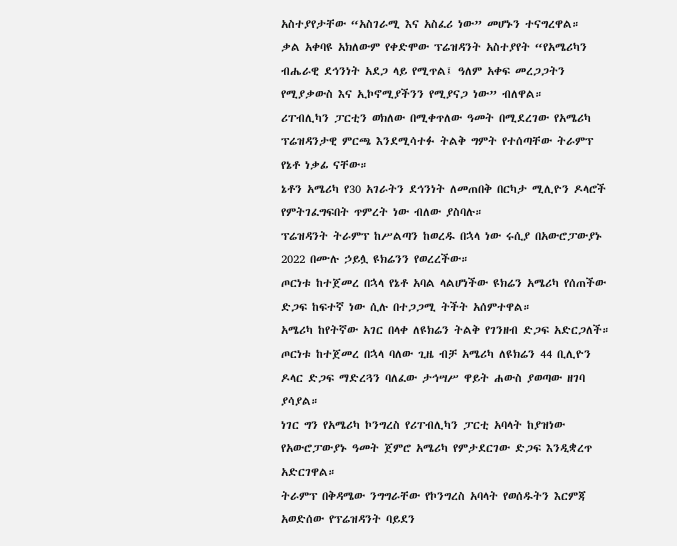አስተያየታቸው “አስገራሚ እና አስፈሪ ነው” መሆኑን ተናግረዋል።
ቃል አቀባዩ አክለውም የቀድሞው ፕሬዝዳንት አስተያየት “የአሜሪካን ብሔራዊ ደኅንነት አደጋ ላይ የሚጥል፤ ዓለም አቀፍ መረጋጋትን የሚያቃውስ እና ኢኮኖሚያችንን የሚያናጋ ነው” ብለዋል።
ሪፐብሊካን ፓርቲን ወክለው በሚቀጥለው ዓመት በሚደረገው የአሜሪካ ፕሬዝዳንታዊ ምርጫ እንደሚሳተፉ ትልቅ ግምት የተሰጣቸው ትራምፕ የኔቶ ነቃፊ ናቸው።
ኔቶን አሜሪካ የ30 አገራትን ደኅንነት ለመጠበቅ በርካታ ሚሊዮን ዶላሮች የምትገፈግፍበት ጥምረት ነው ብለው ያስባሉ።
ፕሬዝዳንት ትራምፕ ከሥልጣን ከወረዱ በኋላ ነው ሩሲያ በአውሮፓውያኑ 2022 በሙሉ ኃይሏ ዩክሬንን የወረረችው።
ጦርነቱ ከተጀመረ በኋላ የኔቶ አባል ላልሆነችው ዩክሬን አሜሪካ የሰጠችው ድጋፍ ከፍተኛ ነው ሲሉ በተጋጋሚ ትችት አሰምተዋል።
አሜሪካ ከየትኛው አገር በላቀ ለዩክሬን ትልቅ የገንዘብ ድጋፍ አድርጋለች።
ጦርነቱ ከተጀመረ በኋላ ባለው ጊዜ ብቻ አሜሪካ ለዩክሬን 44 ቢሊዮን ዶላር ድጋፍ ማድረጓን ባለፈው ታኅሣሥ ዋይት ሐውስ ያወጣው ዘገባ ያሳያል።
ነገር ግን የአሜሪካ ኮንግረስ የሪፐብሊካን ፓርቲ አባላት ከያዝነው የአውሮፓውያኑ ዓመት ጀምሮ አሜሪካ የምታደርገው ድጋፍ እንዲቋረጥ አድርገዋል።
ትራምፕ በቅዳሜው ንግግራቸው የኮንግረስ አባላት የወሰዱትን እርምጃ አወድሰው የፕሬዝዳንት ባይደን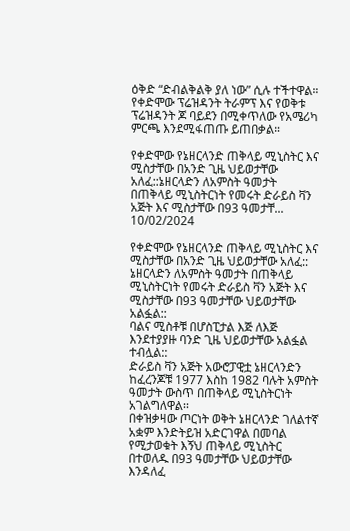ዕቅድ “ድብልቅልቅ ያለ ነው” ሲሉ ተችተዋል።
የቀድሞው ፕሬዝዳንት ትራምፕ እና የወቅቱ ፕሬዝዳንት ጆ ባይደን በሚቀጥለው የአሜሪካ ምርጫ እንደሚፋጠጡ ይጠበቃል።

የቀድሞው የኔዘርላንድ ጠቅላይ ሚኒስትር እና ሚስታቸው በአንድ ጊዜ ህይወታቸው አለፈ::ኔዘርላድን ለአምስት ዓመታት በጠቅላይ ሚኒስትርነት የመሩት ድራይስ ቫን አጅት እና ሚስታቸው በ93 ዓመታቸ...
10/02/2024

የቀድሞው የኔዘርላንድ ጠቅላይ ሚኒስትር እና ሚስታቸው በአንድ ጊዜ ህይወታቸው አለፈ::
ኔዘርላድን ለአምስት ዓመታት በጠቅላይ ሚኒስትርነት የመሩት ድራይስ ቫን አጅት እና ሚስታቸው በ93 ዓመታቸው ህይወታቸው አልፏል::
ባልና ሚስቶቹ በሆስፒታል እጅ ለእጅ እንደተያያዙ ባንድ ጊዜ ህይወታቸው አልፏል ተብሏል::
ድራይስ ቫን አጅት አውሮፓዊቷ ኔዘርላንድን ከፈረንጆቹ 1977 እስከ 1982 ባሉት አምስት ዓመታት ውስጥ በጠቅላይ ሚኒስትርነት አገልግለዋል፡፡
በቀዝቃዛው ጦርነት ወቅት ኔዘርላንድ ገለልተኛ አቋም እንድትይዝ አድርገዋል በመባል የሚታወቁት እኝህ ጠቅላይ ሚኒስትር በተወለዱ በ93 ዓመታቸው ህይወታቸው እንዳለፈ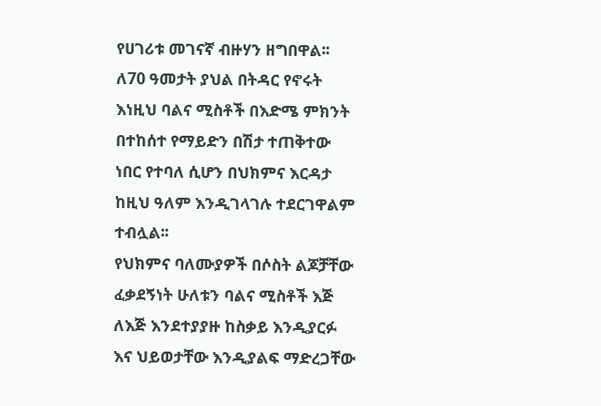የሀገሪቱ መገናኛ ብዙሃን ዘግበዋል፡፡
ለ70 ዓመታት ያህል በትዳር የኖሩት እነዚህ ባልና ሚስቶች በእድሜ ምክንት በተከሰተ የማይድን በሽታ ተጠቅተው ነበር የተባለ ሲሆን በህክምና እርዳታ ከዚህ ዓለም እንዲገላገሉ ተደርገዋልም ተብሏል፡፡
የህክምና ባለሙያዎች በሶስት ልጆቻቸው ፈቃደኝነት ሁለቱን ባልና ሚስቶች እጅ ለእጅ እንደተያያዙ ከስቃይ እንዲያርፉ እና ህይወታቸው እንዲያልፍ ማድረጋቸው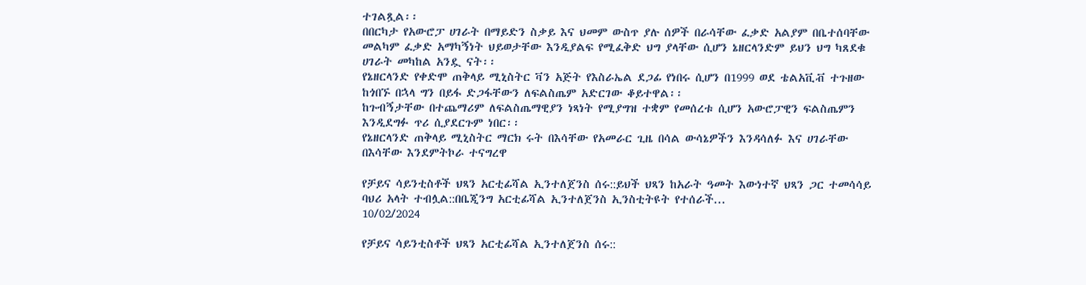ተገልጿል፡፡
በበርካታ የአውሮፓ ሀገራት በማይድን ስቃይ እና ህመም ውስጥ ያሉ ሰዎች በራሳቸው ፈቃድ አልያም በቤተሰባቸው መልካም ፈቃድ አማካኝነት ህይወታቸው እንዲያልፍ የሚፈቅድ ህግ ያላቸው ሲሆን ኔዘርላንድም ይህን ህግ ካጸደቁ ሀገራት መካከል አንዷ ናት፡፡
የኔዘርላንድ የቀድሞ ጠቅላይ ሚኒስትር ቫን አጅት የእስራኤል ደጋፊ የነበሩ ሲሆን በ1999 ወደ ቴልአቪቭ ተጉዘው ከጎበኙ በኋላ ግን በይፋ ድጋፋቸውን ለፍልስጤም አድርገው ቆይተዋል፡፡
ከጉብኝታቸው በተጨማሪም ለፍልስጤማዊያን ነጻነት የሚያግዝ ተቋም የመሰረቱ ሲሆን አውሮፓዊን ፍልስጤምን እንዲደግፉ ጥሪ ሲያደርጉም ነበር፡፡
የኔዘርላንድ ጠቅላይ ሚኒስትር ማርክ ሩት በእሳቸው የአመራር ጊዜ በሳል ውሳኔዎችን እንዳሳለፉ እና ሀገራቸው በእሳቸው እንደምትኮራ ተናግረዋ

የቻይና ሳይንቲስቶች ህጻን አርቲፊሻል ኢንተለጀንስ ሰሩ::ይህች ህጻን ከአራት ዓመት እውነተኛ ህጻን ጋር ተመሳሳይ ባህሪ አላት ተብሏል::በቤጂንግ አርቲፊሻል ኢንተለጀንስ ኢንስቲትዩት የተሰራች...
10/02/2024

የቻይና ሳይንቲስቶች ህጻን አርቲፊሻል ኢንተለጀንስ ሰሩ::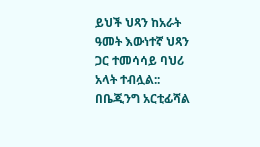ይህች ህጻን ከአራት ዓመት እውነተኛ ህጻን ጋር ተመሳሳይ ባህሪ አላት ተብሏል::
በቤጂንግ አርቲፊሻል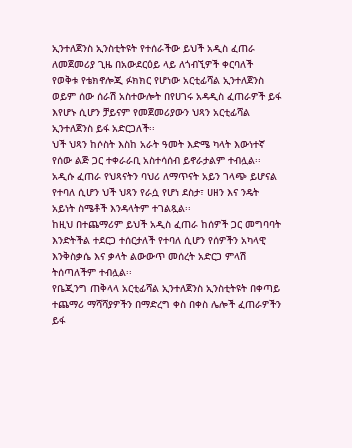ኢንተለጀንስ ኢንስቲትዩት የተሰራችው ይህች አዲስ ፈጠራ ለመጀመሪያ ጊዜ በአውደርዕይ ላይ ለጎብኚዎች ቀርባለች
የወቅቱ የቴክኖሎጂ ፉክክር የሆነው አርቲፊሻል ኢንተለጀንስ ወይም ሰው ሰራሽ አስተውሎት በየሀገሩ አዳዲስ ፈጠራዎች ይፋ እየሆኑ ሲሆን ቻይናም የመጀመሪያውን ህጻን አርቲፊሻል ኢንተለጀንስ ይፋ አድርጋለች፡፡
ህች ህጻን ከሶስት እስከ አራት ዓመት እድሜ ካላት እውነተኛ የሰው ልጅ ጋር ተቀራራቢ አስተሳሰብ ይኖራታልም ተብሏል፡፡
አዲሱ ፈጠራ የህጻናትን ባህሪ ለማጥናት አይን ገላጭ ይሆናል የተባለ ሲሆን ህች ህጻን የራሷ የሆነ ደስታ፣ ሀዘን እና ንዴት አይነት ስሜቶች እንዳላትም ተገልጿል፡፡
ከዚህ በተጨማሪም ይህች አዲስ ፈጠራ ከሰዎች ጋር መግባባት እንድትችል ተደርጋ ተሰርታለች የተባለ ሲሆን የሰዎችን አካላዊ እንቅስቃሴ እና ቃላት ልውውጥ መሰረት አድርጋ ምላሽ ትሰጣለችም ተብሏል፡፡
የቤጂንግ ጠቅላላ አርቲፊሻል ኢንተለጀንስ ኢንስቲትዩት በቀጣይ ተጨማሪ ማሻሻያዎችን በማድረግ ቀስ በቀስ ሌሎች ፈጠራዎችን ይፋ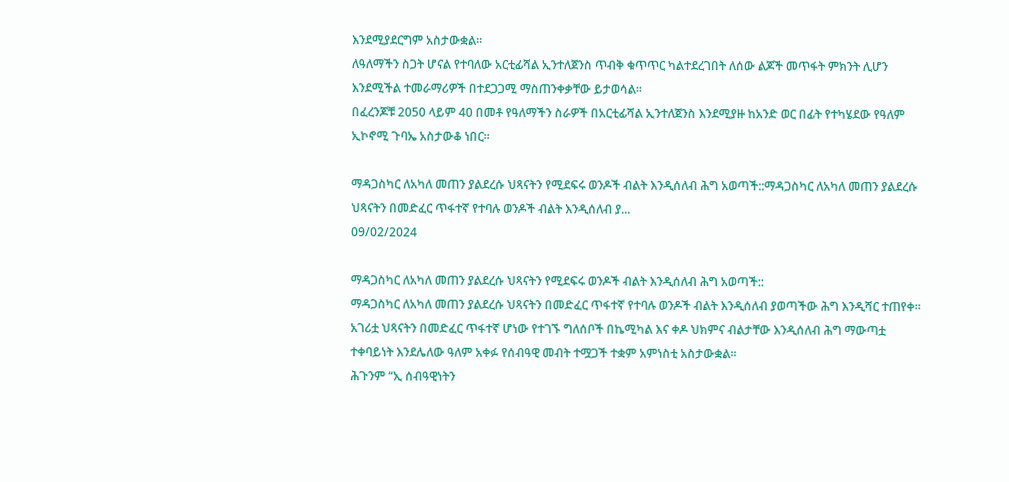እንደሚያደርግም አስታውቋል፡፡
ለዓለማችን ስጋት ሆናል የተባለው አርቲፊሻል ኢንተለጀንስ ጥብቅ ቁጥጥር ካልተደረገበት ለሰው ልጆች መጥፋት ምክንት ሊሆን እንደሚችል ተመራማሪዎች በተደጋጋሚ ማስጠንቀቃቸው ይታወሳል፡፡
በፈረንጆቹ 2050 ላይም 40 በመቶ የዓለማችን ስራዎች በአርቲፊሻል ኢንተለጀንስ እንደሚያዙ ከአንድ ወር በፊት የተካሄደው የዓለም ኢኮኖሚ ጉባኤ አስታውቆ ነበር፡፡

ማዳጋስካር ለአካለ መጠን ያልደረሱ ህጻናትን የሚደፍሩ ወንዶች ብልት እንዲሰለብ ሕግ አወጣች::ማዳጋስካር ለአካለ መጠን ያልደረሱ ህጻናትን በመድፈር ጥፋተኛ የተባሉ ወንዶች ብልት እንዲሰለብ ያ...
09/02/2024

ማዳጋስካር ለአካለ መጠን ያልደረሱ ህጻናትን የሚደፍሩ ወንዶች ብልት እንዲሰለብ ሕግ አወጣች::
ማዳጋስካር ለአካለ መጠን ያልደረሱ ህጻናትን በመድፈር ጥፋተኛ የተባሉ ወንዶች ብልት እንዲሰለብ ያወጣችው ሕግ እንዲሻር ተጠየቀ።
አገሪቷ ህጻናትን በመድፈር ጥፋተኛ ሆነው የተገኙ ግለሰቦች በኬሚካል እና ቀዶ ህክምና ብልታቸው እንዲሰለብ ሕግ ማውጣቷ ተቀባይነት እንደሌለው ዓለም አቀፉ የሰብዓዊ መብት ተሟጋች ተቋም አምነስቲ አስታውቋል።
ሕጉንም “ኢ ሰብዓዊነትን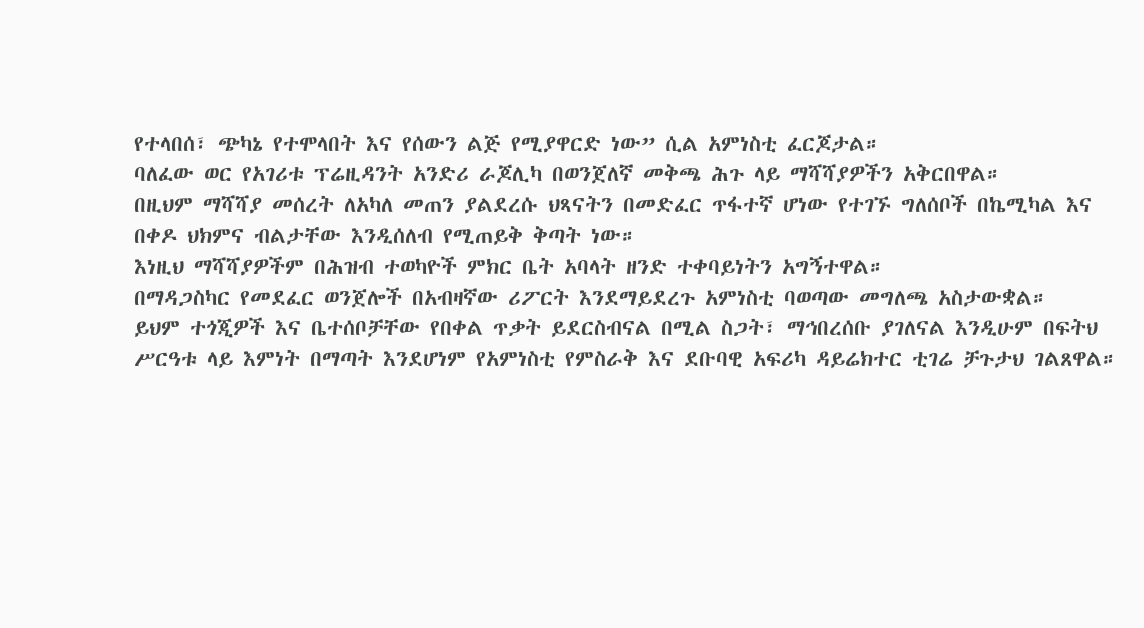የተላበሰ፣ ጭካኔ የተሞላበት እና የሰውን ልጅ የሚያዋርድ ነው” ሲል አምነስቲ ፈርጆታል።
ባለፈው ወር የአገሪቱ ፕሬዚዳንት አንድሪ ራጆሊካ በወንጀለኛ መቅጫ ሕጉ ላይ ማሻሻያዎችን አቅርበዋል።
በዚህም ማሻሻያ መሰረት ለአካለ መጠን ያልደረሱ ህጻናትን በመድፈር ጥፋተኛ ሆነው የተገኙ ግለሰቦች በኬሚካል እና በቀዶ ህክምና ብልታቸው እንዲሰለብ የሚጠይቅ ቅጣት ነው።
እነዚህ ማሻሻያዎችም በሕዝብ ተወካዮች ምክር ቤት አባላት ዘንድ ተቀባይነትን አግኝተዋል።
በማዳጋስካር የመደፈር ወንጀሎች በአብዛኛው ሪፖርት እንደማይደረጉ አምነስቲ ባወጣው መግለጫ አስታውቋል።
ይህም ተጎጂዎች እና ቤተሰቦቻቸው የበቀል ጥቃት ይደርስብናል በሚል ስጋት፣ ማኅበረሰቡ ያገለናል እንዲሁም በፍትህ ሥርዓቱ ላይ እምነት በማጣት እንደሆነም የአምነስቲ የምስራቅ እና ደቡባዊ አፍሪካ ዳይሬክተር ቲገሬ ቻጉታህ ገልጸዋል።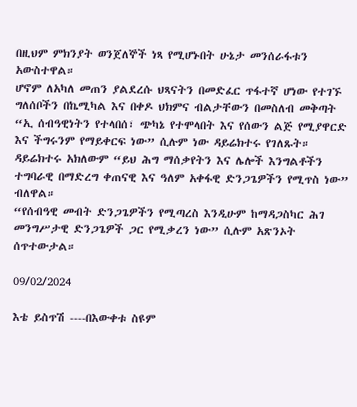በዚህም ምክንያት ወንጀለኞች ነጻ የሚሆኑበት ሁኔታ መንሰራፋቱን አውስተዋል።
ሆኖም ለአካለ መጠን ያልደረሱ ህጻናትን በመድፈር ጥፋተኛ ሆነው የተገኙ ግለሰቦችን በኬሚካል እና በቀዶ ህክምና ብልታቸውን በመስለብ መቅጣት “ኢ ሰብዓዊነትን የተላበሰ፣ ጭካኔ የተሞላበት እና የሰውን ልጅ የሚያዋርድ እና ችግሩንም የማይቀርፍ ነው” ሲሉም ነው ዳይሬክተሩ የገለጹት።
ዳይሬክተሩ አክለውም “ይህ ሕግ ማሰቃየትን እና ሌሎች እንግልቶችን ተግባራዊ በማድረግ ቀጠናዊ እና ዓለም አቀፋዊ ድንጋጌዎችን የሚጥስ ነው” ብለዋል።
“የሰብዓዊ መብት ድንጋጌዎችን የሚጣረስ እንዲሁም ከማዳጋስካር ሕገ መንግሥታዊ ድንጋጌዎች ጋር የሚቃረን ነው” ሲሉም አጽንኦት ሰጥተውታል።

09/02/2024

እቴ ይስጥሽ ----በእውቀቱ ስዩም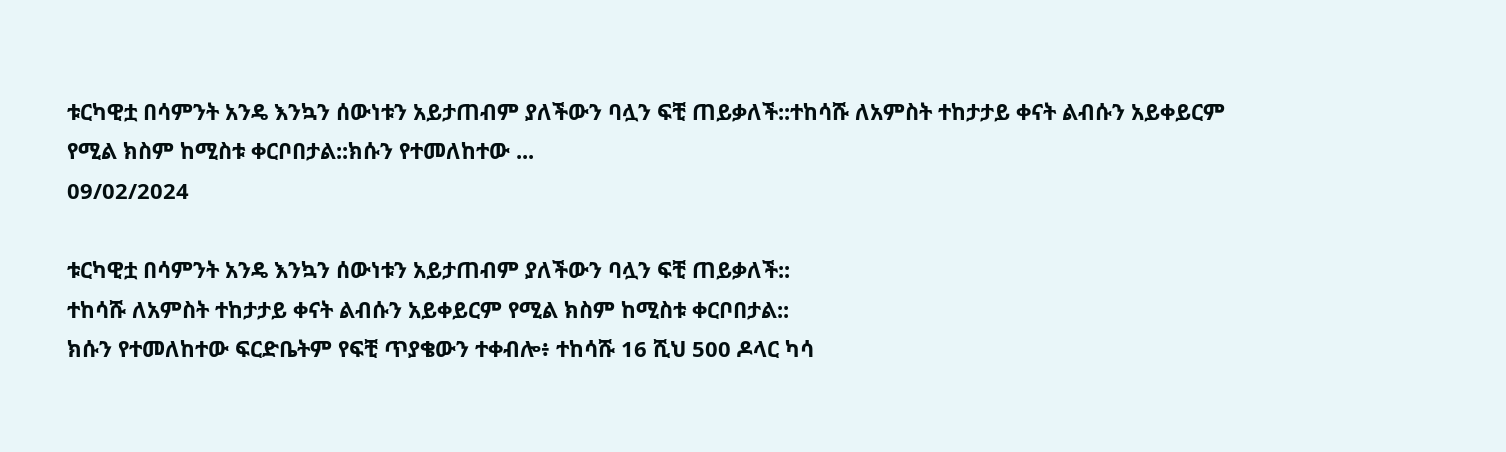ቱርካዊቷ በሳምንት አንዴ እንኳን ሰውነቱን አይታጠብም ያለችውን ባሏን ፍቺ ጠይቃለች::ተከሳሹ ለአምስት ተከታታይ ቀናት ልብሱን አይቀይርም የሚል ክስም ከሚስቱ ቀርቦበታል::ክሱን የተመለከተው ...
09/02/2024

ቱርካዊቷ በሳምንት አንዴ እንኳን ሰውነቱን አይታጠብም ያለችውን ባሏን ፍቺ ጠይቃለች::
ተከሳሹ ለአምስት ተከታታይ ቀናት ልብሱን አይቀይርም የሚል ክስም ከሚስቱ ቀርቦበታል::
ክሱን የተመለከተው ፍርድቤትም የፍቺ ጥያቄውን ተቀብሎ፥ ተከሳሹ 16 ሺህ 500 ዶላር ካሳ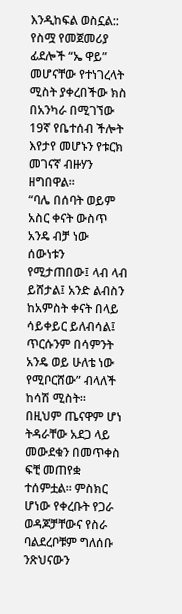እንዲከፍል ወስኗል::
የስሟ የመጀመሪያ ፊደሎች “ኤ ዋይ” መሆናቸው የተነገረላት ሚስት ያቀረበችው ክስ በአንካራ በሚገኘው 19ኛ የቤተሰብ ችሎት እየታየ መሆኑን የቱርክ መገናኛ ብዙሃን ዘግበዋል።
“ባሌ በሰባት ወይም አስር ቀናት ውስጥ አንዴ ብቻ ነው ሰውነቱን የሚታጠበው፤ ላብ ላብ ይሸታል፤ አንድ ልብስን ከአምስት ቀናት በላይ ሳይቀይር ይለብሳል፤ ጥርሱንም በሳምንት አንዴ ወይ ሁለቴ ነው የሚቦርሸው” ብላለች ከሳሽ ሚስት።
በዚህም ጤናዋም ሆነ ትዳራቸው አደጋ ላይ መውደቁን በመጥቀስ ፍቺ መጠየቋ ተሰምቷል። ምስክር ሆነው የቀረቡት የጋራ ወዳጆቻቸውና የስራ ባልደረቦቹም ግለሰቡ ንጽህናውን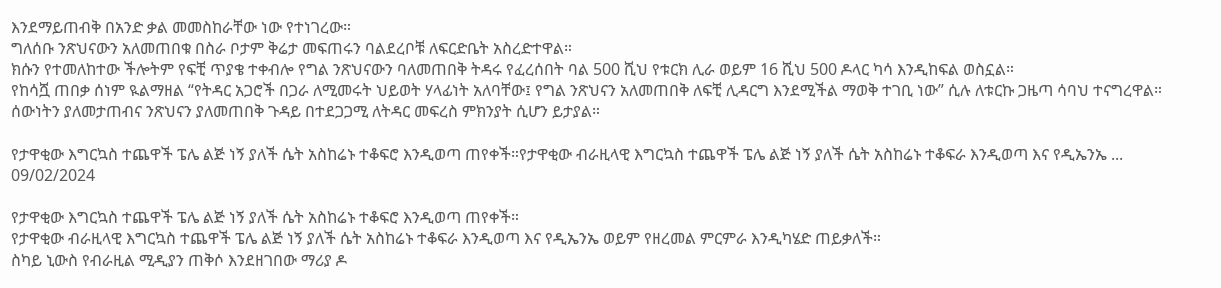እንደማይጠብቅ በአንድ ቃል መመስከራቸው ነው የተነገረው።
ግለሰቡ ንጽህናውን አለመጠበቁ በስራ ቦታም ቅሬታ መፍጠሩን ባልደረቦቹ ለፍርድቤት አስረድተዋል።
ክሱን የተመለከተው ችሎትም የፍቺ ጥያቄ ተቀብሎ የግል ንጽህናውን ባለመጠበቅ ትዳሩ የፈረሰበት ባል 500 ሺህ የቱርክ ሊራ ወይም 16 ሺህ 500 ዶላር ካሳ እንዲከፍል ወስኗል።
የከሳሿ ጠበቃ ሰነም ዪልማዘል “የትዳር አጋሮች በጋራ ለሚመሩት ህይወት ሃላፊነት አለባቸው፤ የግል ንጽህናን አለመጠበቅ ለፍቺ ሊዳርግ እንደሚችል ማወቅ ተገቢ ነው” ሲሉ ለቱርኩ ጋዜጣ ሳባህ ተናግረዋል።
ሰውነትን ያለመታጠብና ንጽህናን ያለመጠበቅ ጉዳይ በተደጋጋሚ ለትዳር መፍረስ ምክንያት ሲሆን ይታያል።

የታዋቂው እግርኳስ ተጨዋች ፔሌ ልጅ ነኝ ያለች ሴት አስከሬኑ ተቆፍሮ እንዲወጣ ጠየቀች።የታዋቂው ብራዚላዊ እግርኳስ ተጨዋች ፔሌ ልጅ ነኝ ያለች ሴት አስከሬኑ ተቆፍራ እንዲወጣ እና የዲኤንኤ ...
09/02/2024

የታዋቂው እግርኳስ ተጨዋች ፔሌ ልጅ ነኝ ያለች ሴት አስከሬኑ ተቆፍሮ እንዲወጣ ጠየቀች።
የታዋቂው ብራዚላዊ እግርኳስ ተጨዋች ፔሌ ልጅ ነኝ ያለች ሴት አስከሬኑ ተቆፍራ እንዲወጣ እና የዲኤንኤ ወይም የዘረመል ምርምራ እንዲካሄድ ጠይቃለች።
ስካይ ኒውስ የብራዚል ሚዲያን ጠቅሶ እንደዘገበው ማሪያ ዶ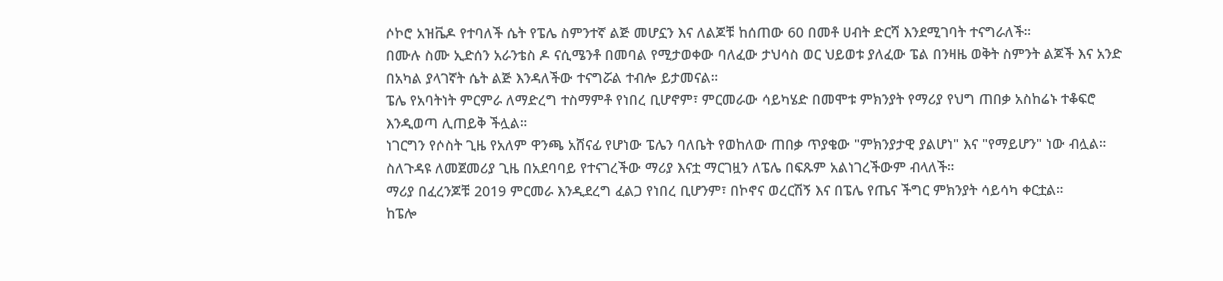ሶኮሮ አዝቬዶ የተባለች ሴት የፔሌ ስምንተኛ ልጅ መሆኗን እና ለልጆቹ ከሰጠው 60 በመቶ ሀብት ድርሻ እንደሚገባት ተናግራለች።
በሙሉ ስሙ ኢድሰን አራንቴስ ዶ ናሲሜንቶ በመባል የሚታወቀው ባለፈው ታህሳስ ወር ህይወቱ ያለፈው ፔል በንዛዜ ወቅት ስምንት ልጆች እና አንድ በአካል ያላገኛት ሴት ልጅ እንዳለችው ተናግሯል ተብሎ ይታመናል።
ፔሌ የአባትነት ምርምራ ለማድረግ ተስማምቶ የነበረ ቢሆኖም፣ ምርመራው ሳይካሄድ በመሞቱ ምክንያት የማሪያ የህግ ጠበቃ አስከሬኑ ተቆፍሮ እንዲወጣ ሊጠይቅ ችሏል።
ነገርግን የሶስት ጊዜ የአለም ዋንጫ አሸናፊ የሆነው ፔሌን ባለቤት የወከለው ጠበቃ ጥያቄው "ምክንያታዊ ያልሆነ" እና "የማይሆን" ነው ብሏል።
ስለጉዳዩ ለመጀመሪያ ጊዜ በአደባባይ የተናገረችው ማሪያ እናቷ ማርገዟን ለፔሌ በፍጹም አልነገረችውም ብላለች።
ማሪያ በፈረንጆቹ 2019 ምርመራ እንዲደረግ ፈልጋ የነበረ ቢሆንም፣ በኮኖና ወረርሽኝ እና በፔሌ የጤና ችግር ምክንያት ሳይሳካ ቀርቷል።
ከፔሎ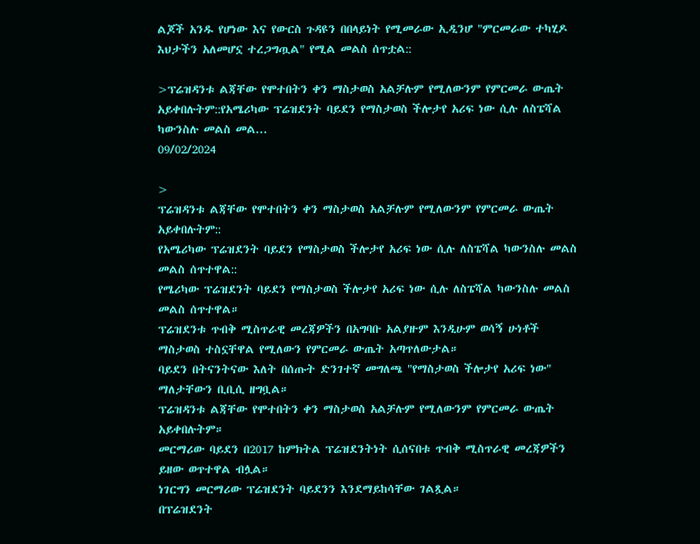ልጆች አንዱ የሆነው እና የውርስ ጉዳዩን በበላይነት የሚመራው ኢዲንሆ "ምርመራው ተካሂዶ እህታችን አለመሆኗ ተረጋግጧል" የሚል መልስ ሰጥቷል::

>ፕሬዝዳንቱ ልጃቸው የሞተበትን ቀን ማስታወስ አልቻሉም የሚለውንም የምርመራ ውጤት አይቀበሉትም::የአሜሪካው ፕሬዝደንት ባይደን የማስታወስ ችሎታየ አሪፍ ነው ሲሉ ለስፔሻል ካውንስሉ መልስ መል...
09/02/2024

>
ፕሬዝዳንቱ ልጃቸው የሞተበትን ቀን ማስታወስ አልቻሉም የሚለውንም የምርመራ ውጤት አይቀበሉትም::
የአሜሪካው ፕሬዝደንት ባይደን የማስታወስ ችሎታየ አሪፍ ነው ሲሉ ለስፔሻል ካውንስሉ መልስ መልስ ሰጥተዋል::
የሜሪካው ፕሬዝደንት ባይደን የማስታወስ ችሎታየ አሪፍ ነው ሲሉ ለስፔሻል ካውንስሉ መልስ መልስ ሰጥተዋል።
ፕሬዝደንቱ ጥብቅ ሚስጥራዊ መረጃዎችን በአግባቡ አልያዙም እንዲሁም ወሳኝ ሁነቶች ማስታወስ ተስኗቸዋል የሚለውን የምርመራ ውጤት አጣጥለውታል።
ባይደን በትናንትናው እለት በሰጡት ድንገተኛ መግለጫ "የማስታወስ ችሎታየ አሪፍ ነው" ማለታቸውን ቢቢሲ ዘግቧል።
ፕሬዝዳንቱ ልጃቸው የሞተበትን ቀን ማስታወስ አልቻሉም የሚለውንም የምርመራ ውጤት አይቀበሉትም።
መርማሪው ባይደን በ2017 ከምክትል ፕሬዝደንትነት ሲሰናበቱ ጥብቅ ሚስጥራዊ መረጃዎችን ይዘው ወጥተዋል ብሏል።
ነገርግን መርማሪው ፕሬዝደንት ባይደንን እንደማይከሳቸው ገልጿል።
በፕሬዝደንት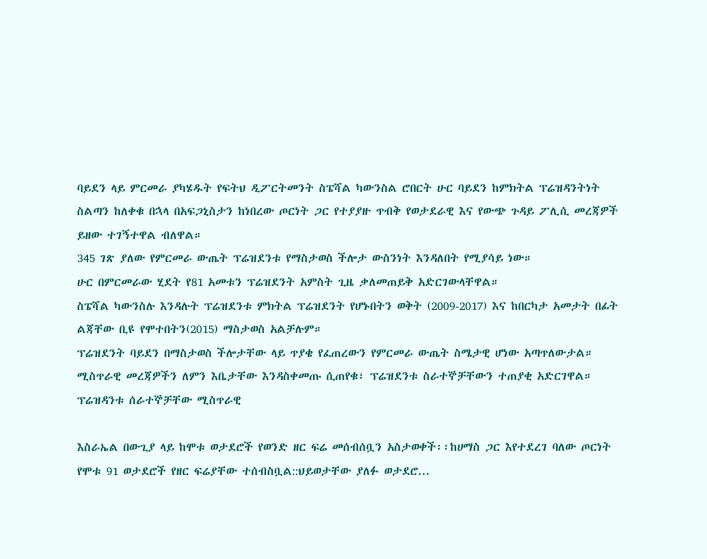ባይደን ላይ ምርመራ ያካሄዱት የፍትህ ዲፖርትመንት ስፔሻል ካውንስል ሮበርት ሁር ባይደን ከምክትል ፕሬዝዳንትነት ስልጣን ከለቀቁ በኋላ በአፍጋኒስታን ከነበረው ጦርነት ጋር የተያያዙ ጥብቅ የወታደራዊ እና የውጭ ጉዳይ ፖሊሲ መረጃዎች ይዘው ተገኝተዋል ብለዋል።
345 ገጽ ያለው የምርመራ ውጤት ፕሬዝደንቱ የማስታወስ ችሎታ ውስንነት እንዳለበት የሚያሳይ ነው።
ሁር በምርመራው ሂደት የ81 አመቱን ፕሬዝደንት አምስት ጊዜ ቃለመጠይቅ አድርገውላቸዋል።
ስፔሻል ካውንስሉ እንዳሉት ፕሬዝደንቱ ምክትል ፕሬዝደንት የሆኑበትን ወቅት (2009-2017) እና ከበርካታ አመታት በፊት ልጃቸው ቢዩ የሞተበትን(2015) ማስታወስ አልቻሉም።
ፕሬዝደንት ባይደን በማስታወስ ችሎታቸው ላይ ጥያቄ የፈጠረውን የምርመራ ውጤት ስሜታዊ ሆነው አጣጥለውታል።
ሚስጥራዊ መረጃዎችን ለምን እቤታቸው እንዳስቀመጡ ሲጠየቁ፣ ፕሬዝደንቱ ስራተኞቻቸውን ተጠያቂ አድርገዋል። ፕሬዝዳንቱ ሰራተኞቻቸው ሚስጥራዊ

እስራኤል በውጊያ ላይ ከሞቱ ወታደሮች የወንድ ዘር ፍሬ መሰብሰቧን አስታወቀች፡፡ከሀማስ ጋር እየተደረገ ባለው ጦርነት የሞቱ 91 ወታደሮች የዘር ፍሬያቸው ተሰብስቧል::ህይወታቸው ያለፉ ወታደሮ...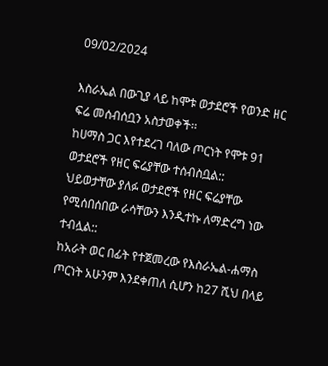09/02/2024

እስራኤል በውጊያ ላይ ከሞቱ ወታደሮች የወንድ ዘር ፍሬ መሰብሰቧን አስታወቀች፡፡
ከሀማስ ጋር እየተደረገ ባለው ጦርነት የሞቱ 91 ወታደሮች የዘር ፍሬያቸው ተሰብስቧል::
ህይወታቸው ያለፉ ወታደሮች የዘር ፍሬያቸው የሚሰበሰበው ራሳቸውን እንዲተኩ ለማድረግ ነው ተብሏል::
ከአራት ወር በፊት የተጀመረው የእስራኤል-ሐማስ ጦርነት አሁንም እንደቀጠለ ሲሆን ከ27 ሺህ በላይ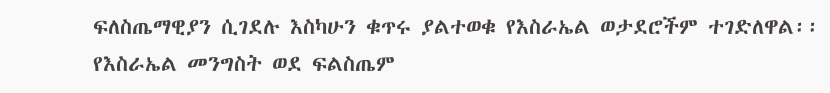ፍለስጤማዊያን ሲገደሉ እስካሁን ቁጥሩ ያልተወቁ የእስራኤል ወታደሮችም ተገድለዋል፡፡
የእስራኤል መንግስት ወደ ፍልስጤም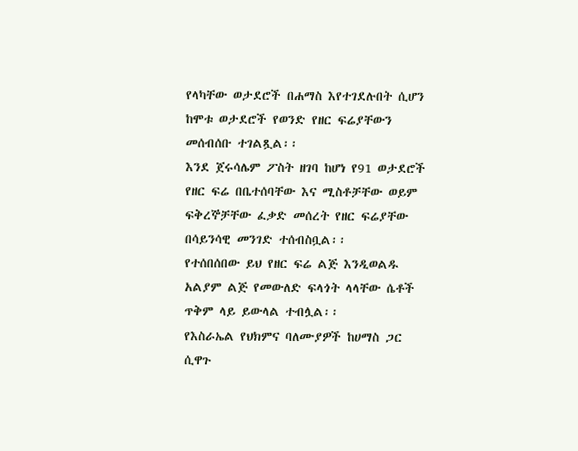የላካቸው ወታደሮች በሐማስ እየተገደሉበት ሲሆን ከሞቱ ወታደሮች የወንድ የዘር ፍሬያቸውን መሰብሰቡ ተገልጿል፡፡
እንደ ጀሩሳሌም ፖስት ዘገባ ከሆነ የ91 ወታደሮች የዘር ፍሬ በቤተሰባቸው እና ሚስቶቻቸው ወይም ፍቅረኞቻቸው ፈቃድ መሰረት የዘር ፍሬያቸው በሳይንሳዊ መንገድ ተሰብስቧል፡፡
የተሰበሰበው ይህ የዘር ፍሬ ልጅ እንዲወልዱ አልያም ልጅ የመውለድ ፍላጎት ላላቸው ሴቶች ጥቅም ላይ ይውላል ተብሏል፡፡
የእስራኤል የህክምና ባለሙያዎች ከሀማስ ጋር ሲዋጉ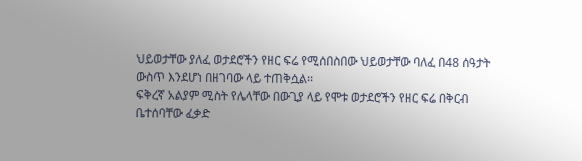ህይወታቸው ያለፈ ወታደሮችን የዘር ፍሬ የሚሰበስበው ህይወታቸው ባለፈ በ48 ሰዓታት ውስጥ እንደሆነ በዘገባው ላይ ተጠቅሷል፡፡
ፍቅረኛ አልያም ሚስት የሌላቸው በውጊያ ላይ የሞቱ ወታደሮችን የዘር ፍሬ በቅርብ ቤተሰባቸው ፈቃድ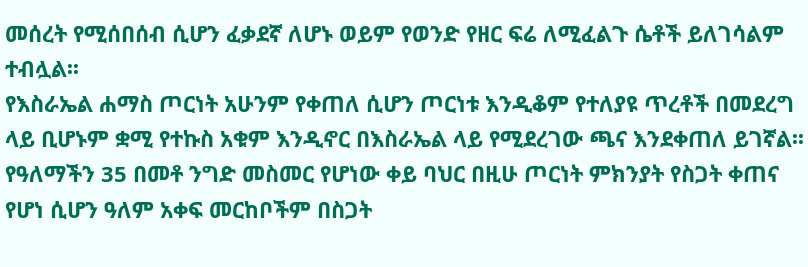መሰረት የሚሰበሰብ ሲሆን ፈቃደኛ ለሆኑ ወይም የወንድ የዘር ፍሬ ለሚፈልጉ ሴቶች ይለገሳልም ተብሏል፡፡
የእስራኤል ሐማስ ጦርነት አሁንም የቀጠለ ሲሆን ጦርነቱ እንዲቆም የተለያዩ ጥረቶች በመደረግ ላይ ቢሆኑም ቋሚ የተኩስ አቁም እንዲኖር በእስራኤል ላይ የሚደረገው ጫና እንደቀጠለ ይገኛል፡፡
የዓለማችን 35 በመቶ ንግድ መስመር የሆነው ቀይ ባህር በዚሁ ጦርነት ምክንያት የስጋት ቀጠና የሆነ ሲሆን ዓለም አቀፍ መርከቦችም በስጋት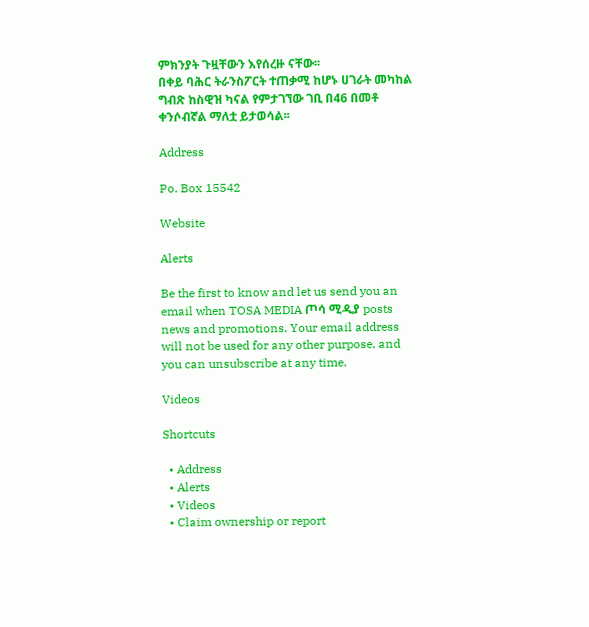ምክንያት ጉዟቸውን እየሰረዙ ናቸው፡፡
በቀይ ባሕር ትራንስፖርት ተጠቃሚ ከሆኑ ሀገራት መካከል ግብጽ ከስዊዝ ካናል የምታገኘው ገቢ በ46 በመቶ ቀንሶብኛል ማለቷ ይታወሳል፡፡

Address

Po. Box 15542

Website

Alerts

Be the first to know and let us send you an email when TOSA MEDIA ጦሳ ሚዲያ posts news and promotions. Your email address will not be used for any other purpose, and you can unsubscribe at any time.

Videos

Shortcuts

  • Address
  • Alerts
  • Videos
  • Claim ownership or report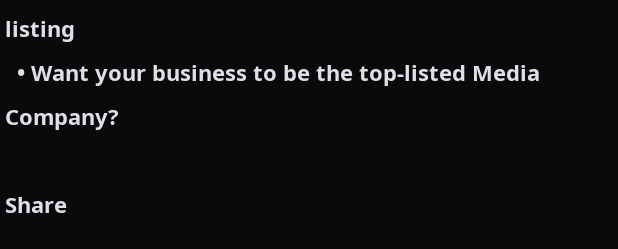listing
  • Want your business to be the top-listed Media Company?

Share